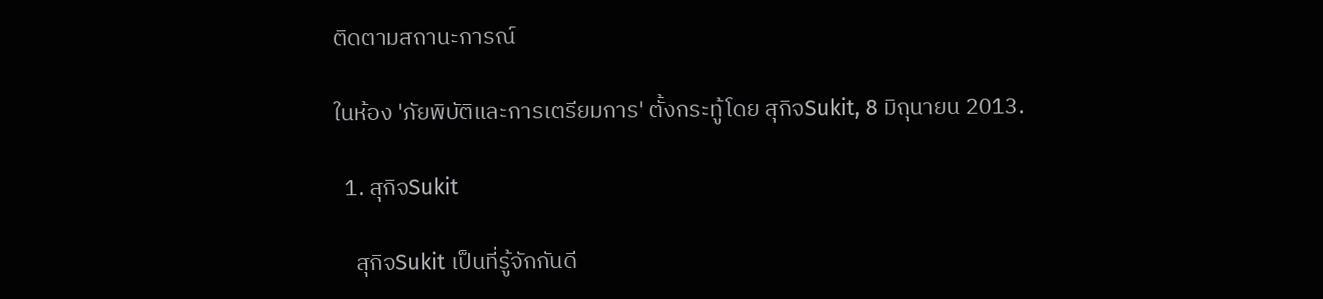ติดตามสถานะการณ์

ในห้อง 'ภัยพิบัติและการเตรียมการ' ตั้งกระทู้โดย สุกิจSukit, 8 มิถุนายน 2013.

  1. สุกิจSukit

    สุกิจSukit เป็นที่รู้จักกันดี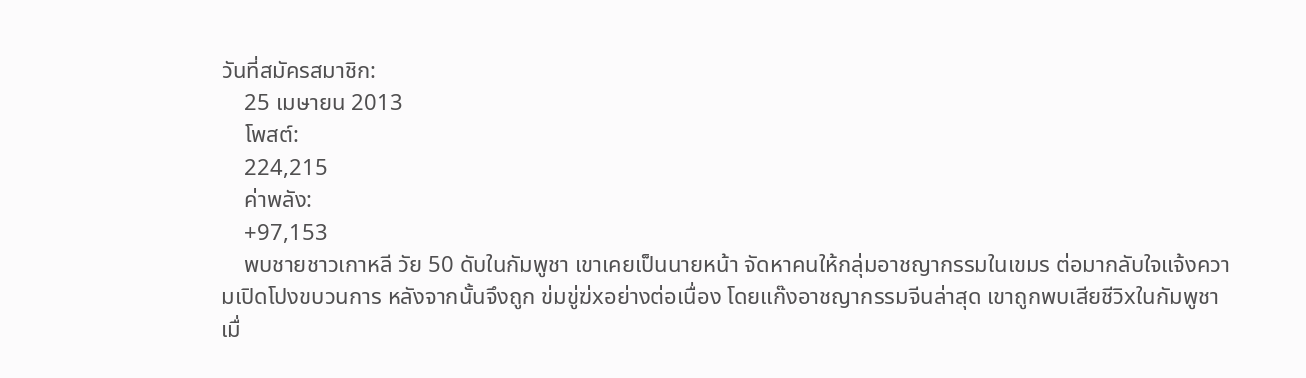วันที่สมัครสมาชิก:
    25 เมษายน 2013
    โพสต์:
    224,215
    ค่าพลัง:
    +97,153
    พบชายชาวเกาหลี วัย 50 ดับในกัมพูชา เขาเคยเป็นนายหน้า จัดหาคนให้กลุ่มอาชญากรรมในเขมร ต่อมากลับใจแจ้งความเปิดโปงขบวนการ หลังจากนั้นจึงถูก ข่มขู่ฆ่xอย่างต่อเนื่อง โดยแก๊งอาชญากรรมจีนล่าสุด เขาถูกพบเสียชีวิxในกัมพูชา เมื่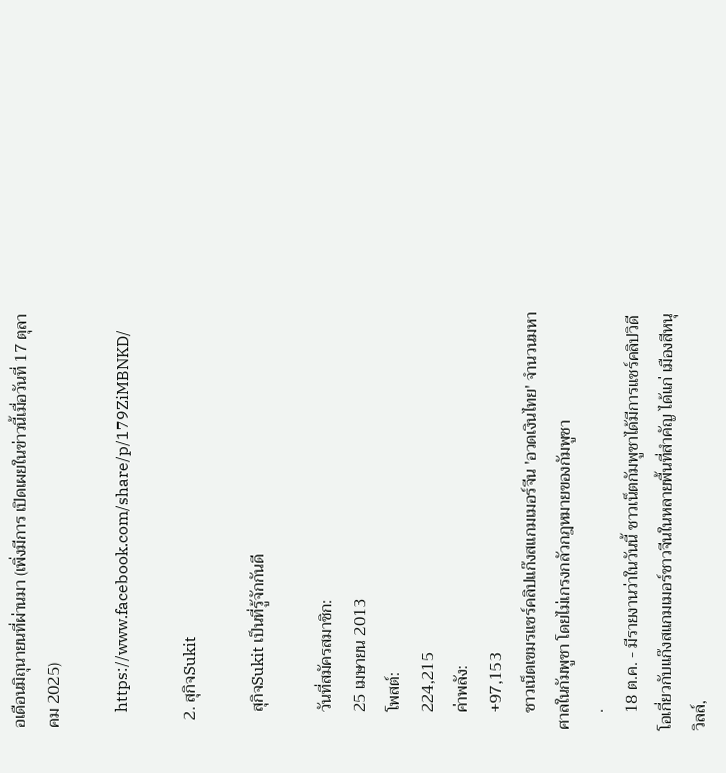อเดือนมิถุนายนที่ผ่านมา (เพิ่งมีการ เปิดเผยในข่าวนี้เมื่อวันที่ 17 ตุลาคม 2025)

    https://www.facebook.com/share/p/179ZiMBNKD/

  2. สุกิจSukit

    สุกิจSukit เป็นที่รู้จักกันดี

    วันที่สมัครสมาชิก:
    25 เมษายน 2013
    โพสต์:
    224,215
    ค่าพลัง:
    +97,153
    ชาวเน็ตเขมรแชร์คลิปแก๊งสแกมเมอร์จีน 'อวดเงินไทย' จำนวนมหาศาลในกัมพูชา โดยไม่เกรงกลัวกฎหมายของกัมพูชา
    .
    18 ต.ค. - มีรายงานว่าในวันนี้ ชาวเน็ตกัมพูชาได้มีการแชร์คลิปวิดีโอเกี่ยวกับแก๊งสแกมเมอร์ชาวจีนในหลายพื้นที่สำคัญ ได้แก่ เมืองสีหนุวิลล์,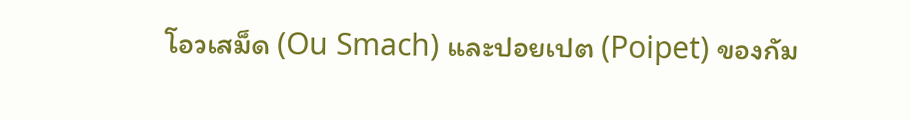โอวเสม็ด (Ou Smach) และปอยเปต (Poipet) ของกัม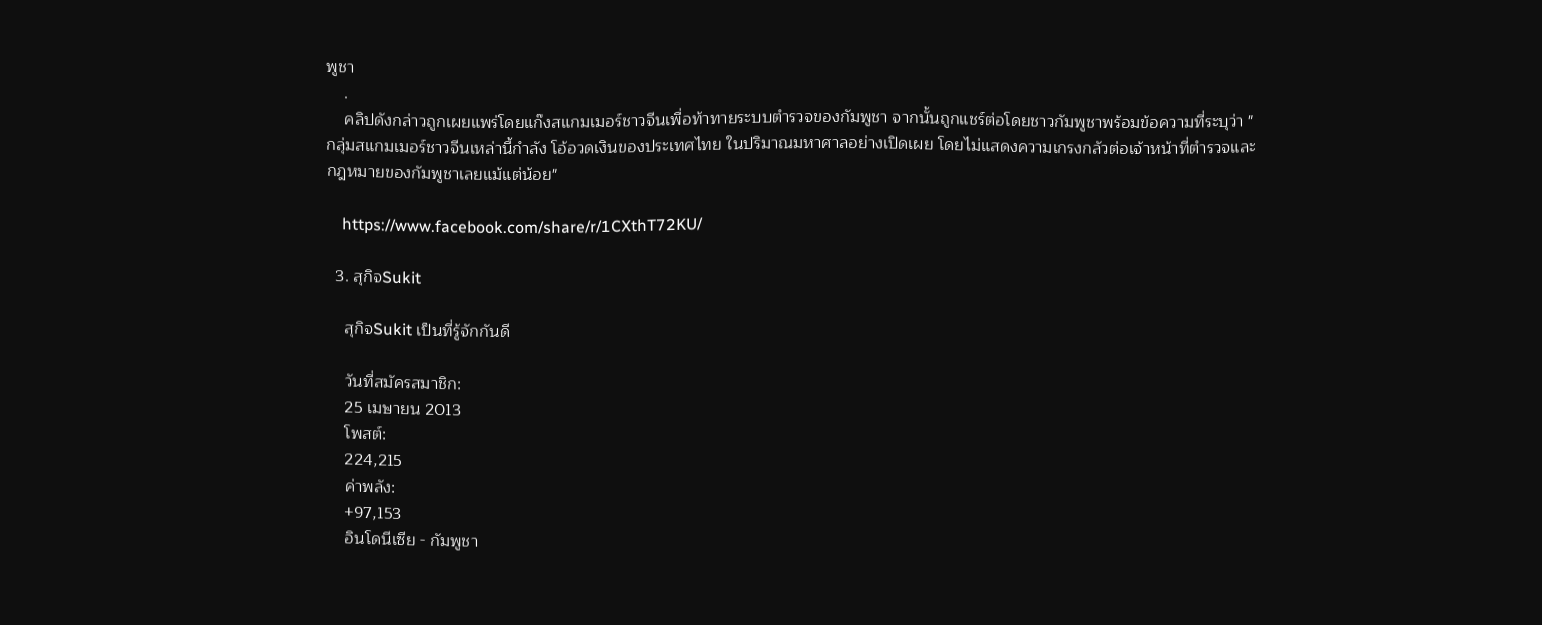พูชา
    .
    คลิปดังกล่าวถูกเผยแพร่โดยแก๊งสแกมเมอร์ชาวจีนเพื่อท้าทายระบบตำรวจของกัมพูชา จากนั้นถูกแชร์ต่อโดยชาวกัมพูชาพร้อมข้อความที่ระบุว่า "กลุ่มสแกมเมอร์ชาวจีนเหล่านี้กำลัง โอ้อวดเงินของประเทศไทย ในปริมาณมหาศาลอย่างเปิดเผย โดยไม่แสดงความเกรงกลัวต่อเจ้าหน้าที่ตำรวจและกฎหมายของกัมพูชาเลยแม้แต่น้อย"

    https://www.facebook.com/share/r/1CXthT72KU/

  3. สุกิจSukit

    สุกิจSukit เป็นที่รู้จักกันดี

    วันที่สมัครสมาชิก:
    25 เมษายน 2013
    โพสต์:
    224,215
    ค่าพลัง:
    +97,153
    อินโดนีเซีย - กัมพูชา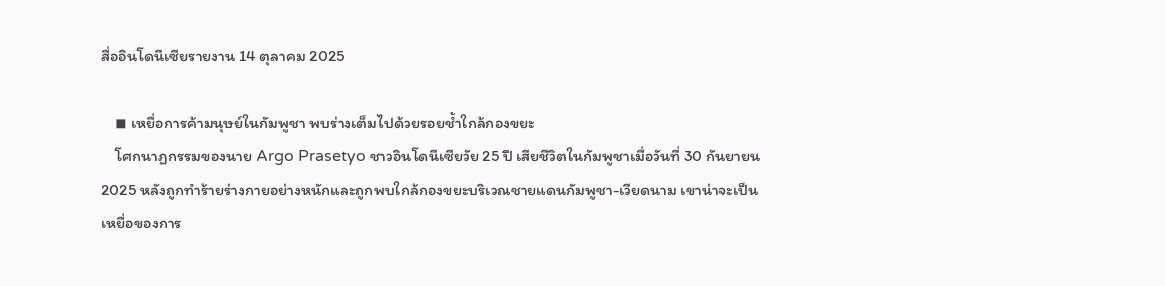สื่ออินโดนีเซียรายงาน 14 ตุลาคม 2025

    ◾ เหยื่อการค้ามนุษย์ในกัมพูชา พบร่างเต็มไปด้วยรอยช้ำใกล้กองขยะ
    โศกนาฏกรรมของนาย Argo Prasetyo ชาวอินโดนีเซียวัย 25 ปี เสียชีวิตในกัมพูชาเมื่อวันที่ 30 กันยายน 2025 หลังถูกทำร้ายร่างกายอย่างหนักและถูกพบใกล้กองขยะบริเวณชายแดนกัมพูชา-เวียดนาม เขาน่าจะเป็นเหยื่อของการ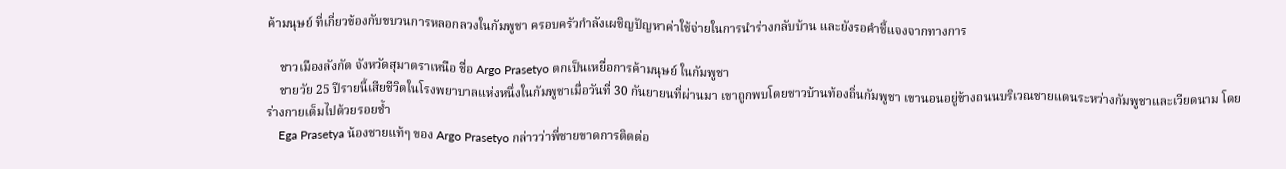ค้ามนุษย์ ที่เกี่ยวข้องกับขบวนการหลอกลวงในกัมพูชา ครอบครัวกำลังเผชิญปัญหาค่าใช้จ่ายในการนำร่างกลับบ้าน และยังรอคำชี้แจงจากทางการ

    ชาวเมืองลังกัต จังหวัดสุมาตราเหนือ ชื่อ Argo Prasetyo ตกเป็นเหยื่อการค้ามนุษย์ ในกัมพูชา
    ชายวัย 25 ปีรายนี้เสียชีวิตในโรงพยาบาลแห่งหนึ่งในกัมพูชาเมื่อวันที่ 30 กันยายนที่ผ่านมา เขาถูกพบโดยชาวบ้านท้องถิ่นกัมพูชา เขานอนอยู่ข้างถนนบริเวณชายแดนระหว่างกัมพูชาและเวียดนาม โดยร่างกายเต็มไปด้วยรอยช้ำ
    Ega Prasetya น้องชายแท้ๆ ของ Argo Prasetyo กล่าวว่าพี่ชายขาดการติดต่อ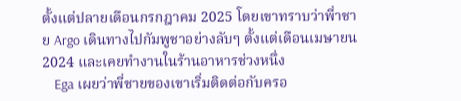ตั้งแต่ปลายเดือนกรกฎาคม 2025 โดยเขาทราบว่าพี่าชาย Argo เดินทางไปกัมพูชาอย่างลับๆ ตั้งแต่เดือนเมษายน 2024 และเคยทำงานในร้านอาหารช่วงหนึ่ง
    Ega เผยว่าพี่ชายของเขาเริ่มติดต่อกับครอ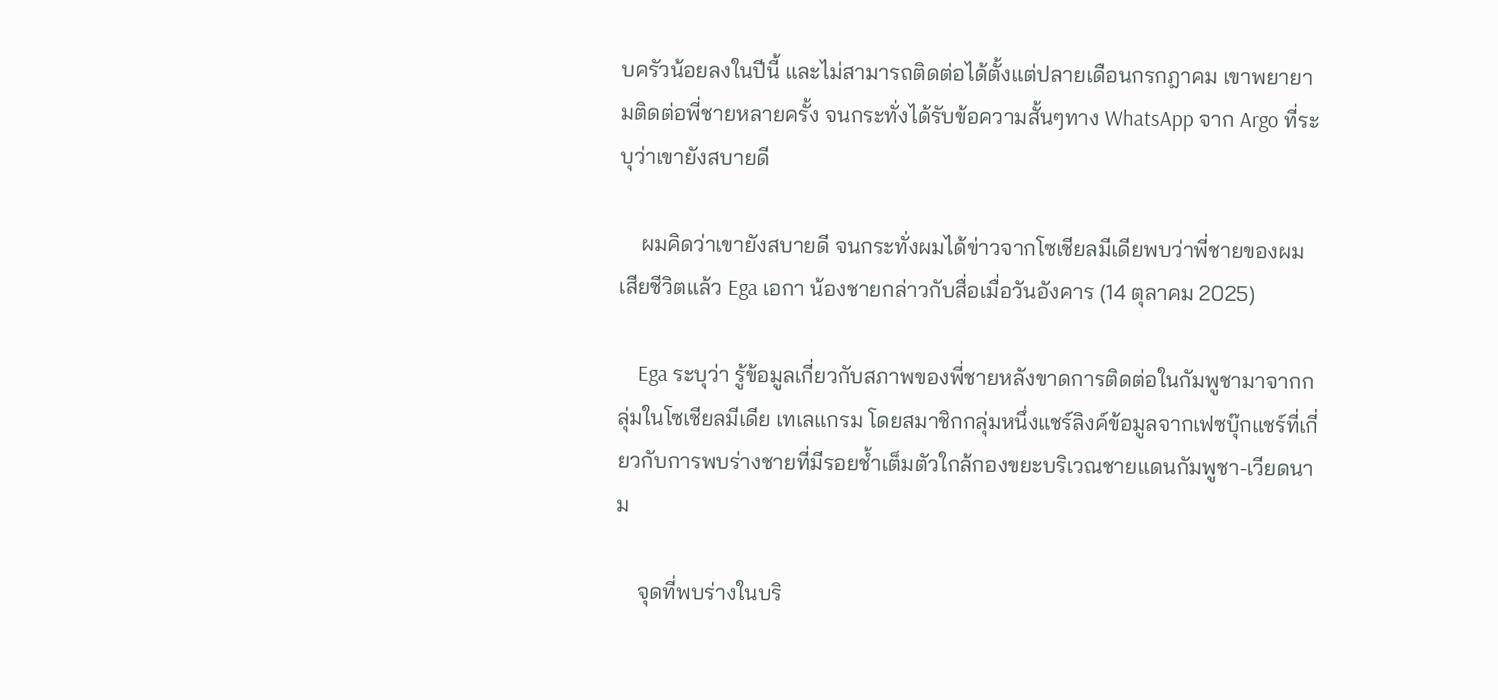บครัวน้อยลงในปีนี้ และไม่สามารถติดต่อได้ตั้งแต่ปลายเดือนกรกฎาคม เขาพยายามติดต่อพี่ชายหลายครั้ง จนกระทั่งได้รับข้อความสั้นๆทาง WhatsApp จาก Argo ที่ระบุว่าเขายังสบายดี

    ผมคิดว่าเขายังสบายดี จนกระทั่งผมได้ข่าวจากโซเชียลมีเดียพบว่าพี่ชายของผมเสียชีวิตแล้ว Ega เอกา น้องชายกล่าวกับสื่อเมื่อวันอังคาร (14 ตุลาคม 2025)

    Ega ระบุว่า รู้ข้อมูลเกี่ยวกับสภาพของพี่ชายหลังขาดการติดต่อในกัมพูชามาจากกลุ่มในโซเชียลมีเดีย เทเลแกรม โดยสมาชิกกลุ่มหนึ่งแชร์ลิงค์ข้อมูลจากเฟซบุ๊กแชร์ที่เกี่ยวกับการพบร่างชายที่มีรอยช้ำเต็มตัวใกล้กองขยะบริเวณชายแดนกัมพูชา-เวียดนาม

    จุดที่พบร่างในบริ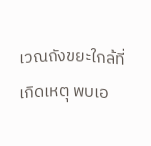เวณถังขยะใกล้ที่เกิดเหตุ พบเอ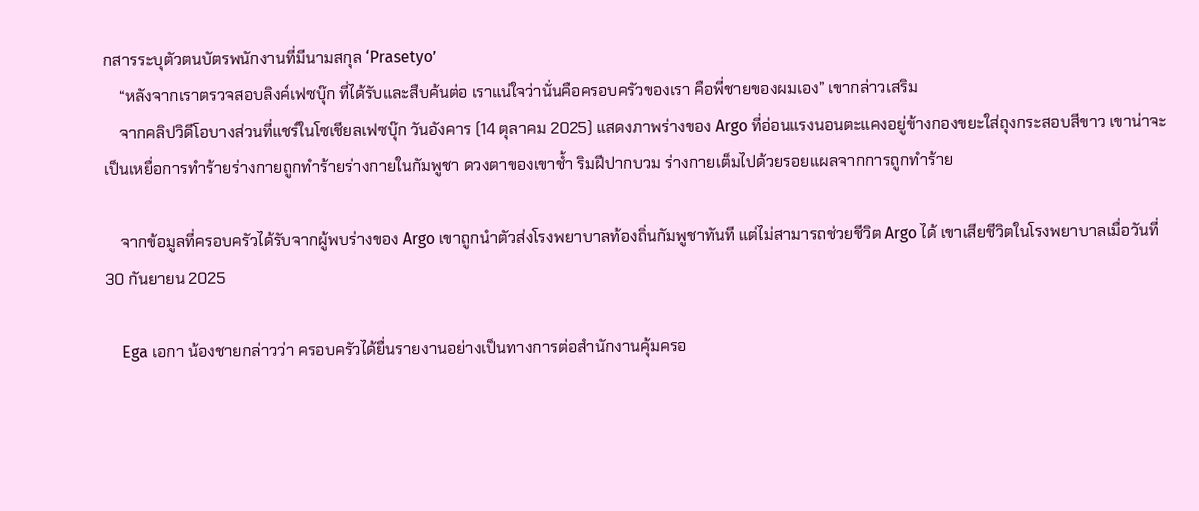กสารระบุตัวตนบัตรพนักงานที่มีนามสกุล ‘Prasetyo’
    “หลังจากเราตรวจสอบลิงค์เฟซบุ๊ก ที่ได้รับและสืบค้นต่อ เราแน่ใจว่านั่นคือครอบครัวของเรา คือพี่ชายของผมเอง” เขากล่าวเสริม
    จากคลิปวิดีโอบางส่วนที่แชร์ในโซเชียลเฟซบุ๊ก วันอังคาร (14 ตุลาคม 2025) แสดงภาพร่างของ Argo ที่อ่อนแรงนอนตะแคงอยู่ข้างกองขยะใส่ถุงกระสอบสีขาว เขาน่าจะเป็นเหยื่อการทำร้ายร่างกายถูกทำร้ายร่างกายในกัมพูชา ดวงตาของเขาช้ำ ริมฝีปากบวม ร่างกายเต็มไปด้วยรอยแผลจากการถูกทำร้าย

    จากข้อมูลที่ครอบครัวได้รับจากผู้พบร่างของ Argo เขาถูกนำตัวส่งโรงพยาบาลท้องถิ่นกัมพูชาทันที แต่ไม่สามารถช่วยชีวิต Argo ได้ เขาเสียชีวิตในโรงพยาบาลเมื่อวันที่ 30 กันยายน 2025

    Ega เอกา น้องชายกล่าวว่า ครอบครัวได้ยื่นรายงานอย่างเป็นทางการต่อสำนักงานคุ้มครอ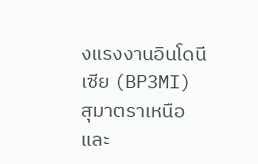งแรงงานอินโดนีเซีย (BP3MI) สุมาตราเหนือ และ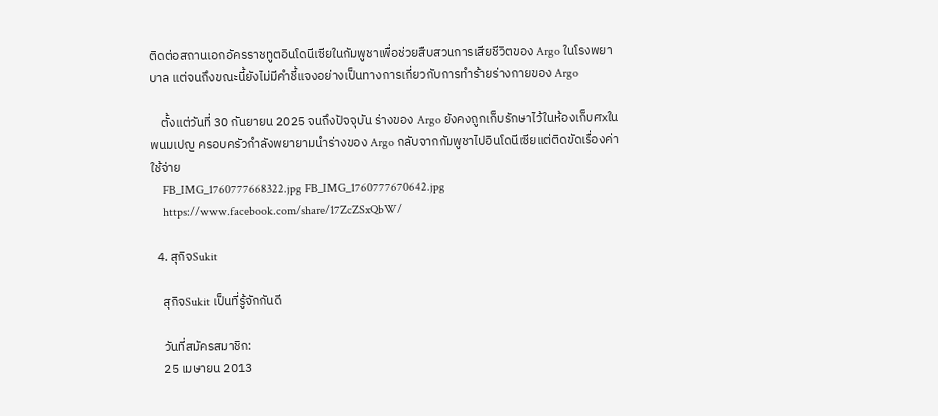ติดต่อสถานเอกอัครราชทูตอินโดนีเซียในกัมพูชาเพื่อช่วยสืบสวนการเสียชีวิตของ Argo ในโรงพยาบาล แต่จนถึงขณะนี้ยังไม่มีคำชี้แจงอย่างเป็นทางการเกี่ยวกับการทำร้ายร่างกายของ Argo

    ตั้งแต่วันที่ 30 กันยายน 2025 จนถึงปัจจุบัน ร่างของ Argo ยังคงถูกเก็บรักษาไว้ในห้องเก็บศxในพนมเปญ ครอบครัวกำลังพยายามนำร่างของ Argo กลับจากกัมพูชาไปอินโดนีเซียแต่ติดขัดเรื่องค่าใช้จ่าย
    FB_IMG_1760777668322.jpg FB_IMG_1760777670642.jpg
    https://www.facebook.com/share/17ZcZSxQbW/

  4. สุกิจSukit

    สุกิจSukit เป็นที่รู้จักกันดี

    วันที่สมัครสมาชิก:
    25 เมษายน 2013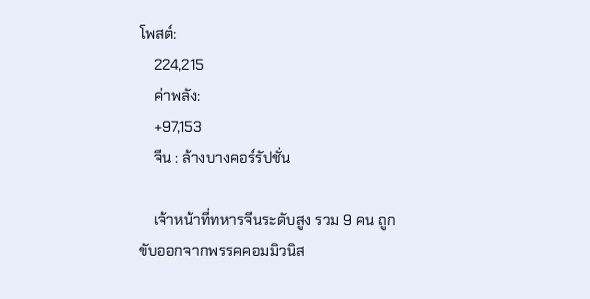โพสต์:
    224,215
    ค่าพลัง:
    +97,153
    จีน : ล้างบางคอร์รัปชั่น

    เจ้าหน้าที่ทหารจีนระดับสูง รวม 9 คน ถูกขับออกจากพรรคคอมมิวนิส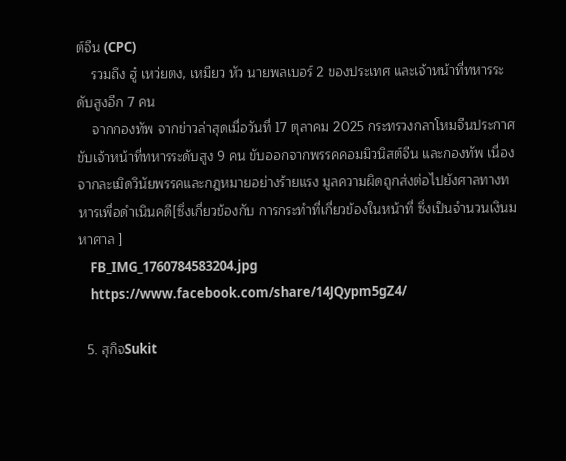ต์จีน (CPC)
    รวมถึง ฮู๋ เหว่ยตง, เหมียว หัว นายพลเบอร์ 2 ของประเทศ และเจ้าหน้าที่ทหารระดับสูงอีก 7 คน
    จากกองทัพ จากข่าวล่าสุดเมื่อวันที่ 17 ตุลาคม 2025 กระทรวงกลาโหมจีนประกาศขับเจ้าหน้าที่ทหารระดับสูง 9 คน ขับออกจากพรรคคอมมิวนิสต์จีน และกองทัพ เนื่องจากละเมิดวินัยพรรคและกฎหมายอย่างร้ายแรง มูลความผิดถูกส่งต่อไปยังศาลทางทหารเพื่อดำเนินคดี[ซึ่งเกี่ยวข้องกับ การกระทำที่เกี่ยวข้องในหน้าที่ ซึ่งเป็นจำนวนเงินมหาศาล ]
    FB_IMG_1760784583204.jpg
    https://www.facebook.com/share/14JQypm5gZ4/

  5. สุกิจSukit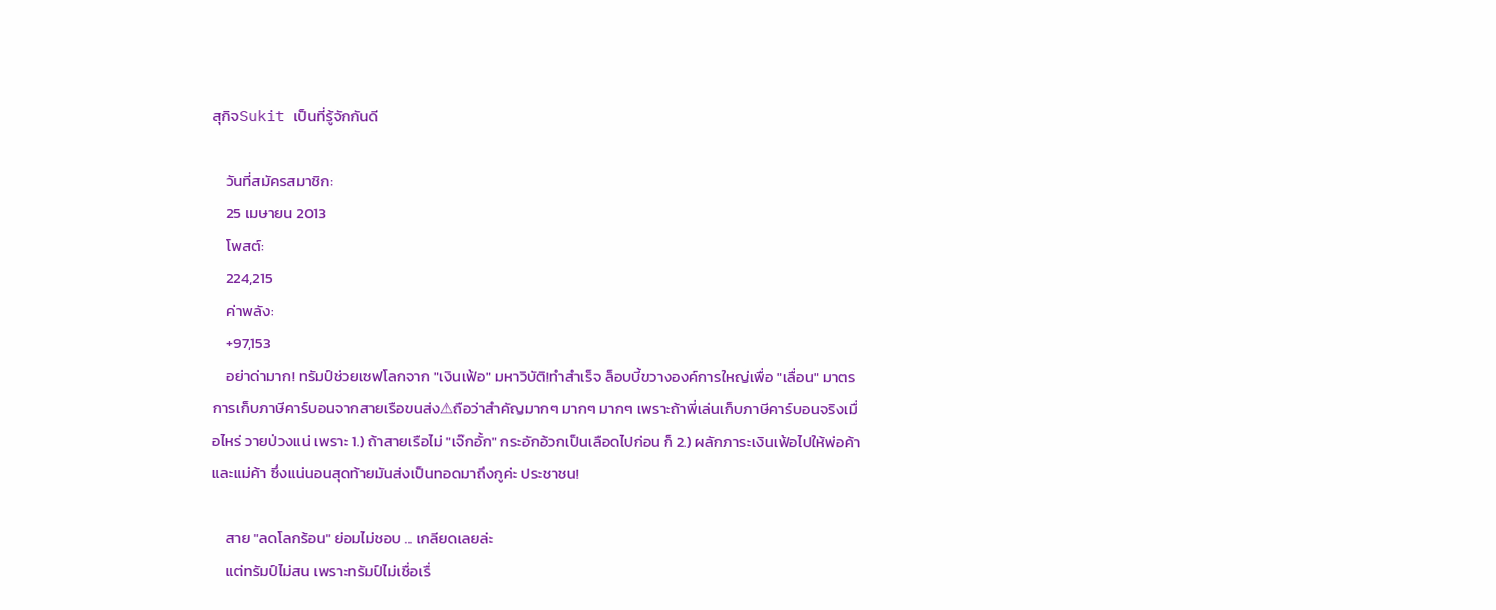สุกิจSukit เป็นที่รู้จักกันดี

    วันที่สมัครสมาชิก:
    25 เมษายน 2013
    โพสต์:
    224,215
    ค่าพลัง:
    +97,153
    อย่าด่ามาก! ทรัมป์ช่วยเซฟโลกจาก "เงินเฟ้อ" มหาวิบัติ!ทำสำเร็จ ล็อบบี้ขวางองค์การใหญ่เพื่อ "เลื่อน" มาตรการเก็บภาษีคาร์บอนจากสายเรือขนส่ง⚠ถือว่าสำคัญมากๆ มากๆ มากๆ เพราะถ้าพี่เล่นเก็บภาษีคาร์บอนจริงเมื่อไหร่ วายป่วงแน่ เพราะ 1.) ถ้าสายเรือไม่ "เจ๊กอั้ก" กระอักอ้วกเป็นเลือดไปก่อน ก็ 2.) ผลักภาระเงินเฟ้อไปให้พ่อค้าและแม่ค้า ซึ่งแน่นอนสุดท้ายมันส่งเป็นทอดมาถึงกูค่ะ ประชาชน!

    สาย "ลดโลกร้อน" ย่อมไม่ชอบ ... เกลียดเลยล่ะ
    แต่ทรัมป์ไม่สน เพราะทรัมป์ไม่เชื่อเรื่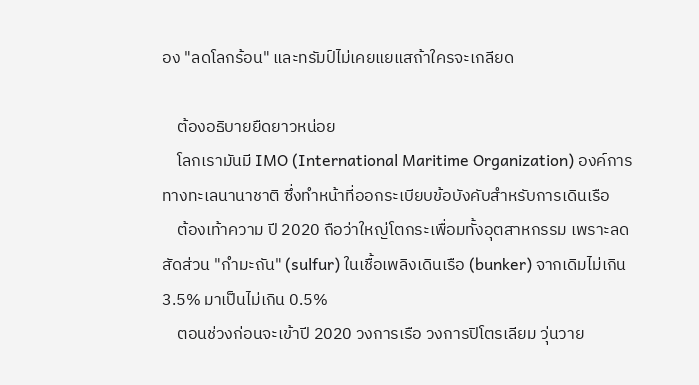อง "ลดโลกร้อน" และทรัมป์ไม่เคยแยแสถ้าใครจะเกลียด

    ต้องอธิบายยืดยาวหน่อย
    โลกเรามันมี IMO (International Maritime Organization) องค์การทางทะเลนานาชาติ ซึ่งทำหน้าที่ออกระเบียบข้อบังคับสำหรับการเดินเรือ
    ต้องเท้าความ ปี 2020 ถือว่าใหญ่โตกระเพื่อมทั้งอุตสาหกรรม เพราะลดสัดส่วน "กำมะถัน" (sulfur) ในเชื้อเพลิงเดินเรือ (bunker) จากเดิมไม่เกิน 3.5% มาเป็นไม่เกิน 0.5%
    ตอนช่วงก่อนจะเข้าปี 2020 วงการเรือ วงการปิโตรเลียม วุ่นวาย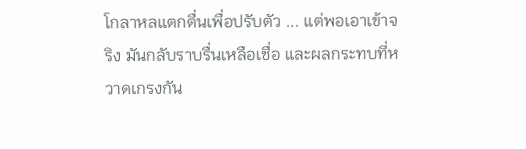โกลาหลแตกตื่นเพื่อปรับตัว ... แต่พอเอาเข้าจริง มันกลับราบรื่นเหลือเชื่อ และผลกระทบที่หวาดเกรงกัน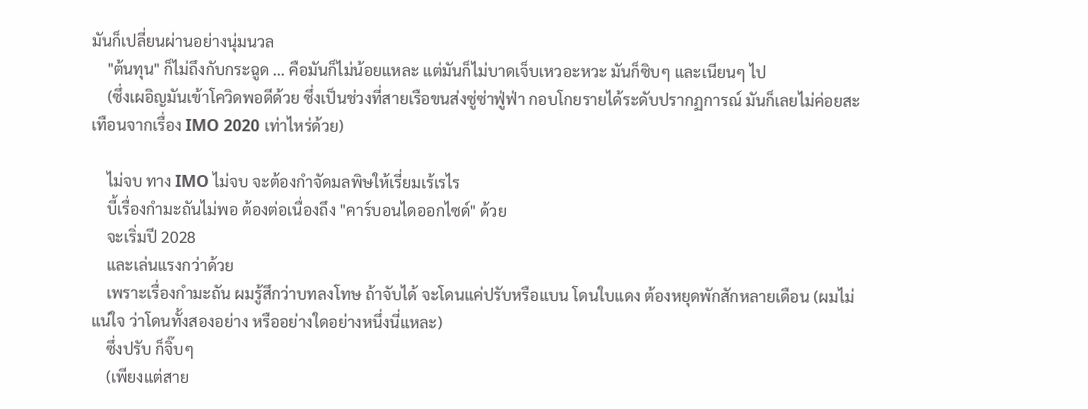มันก็เปลี่ยนผ่านอย่างนุ่มนวล
    "ต้นทุน" ก็ไม่ถึงกับกระฉูด ... คือมันก็ไม่น้อยแหละ แต่มันก็ไม่บาดเจ็บเหวอะหวะ มันก็ซิบๆ และเนียนๆ ไป
    (ซึ่งเผอิญมันเข้าโควิดพอดีด้วย ซึ่งเป็นช่วงที่สายเรือขนส่งซู่ซ่าฟู่ฟ่า กอบโกยรายได้ระดับปรากฏการณ์ มันก็เลยไม่ค่อยสะเทือนจากเรื่อง IMO 2020 เท่าไหร่ด้วย)

    ไม่จบ ทาง IMO ไม่จบ จะต้องกำจัดมลพิษให้เรี่ยมเร้เรไร
    บี้เรื่องกำมะถันไม่พอ ต้องต่อเนื่องถึง "คาร์บอนไดออกไซด์" ด้วย
    จะเริ่มปี 2028
    และเล่นแรงกว่าด้วย
    เพราะเรื่องกำมะถัน ผมรู้สึกว่าบทลงโทษ ถ้าจับได้ จะโดนแค่ปรับหรือแบน โดนใบแดง ต้องหยุดพักสักหลายเดือน (ผมไม่แน่ใจ ว่าโดนทั้งสองอย่าง หรืออย่างใดอย่างหนึ่งนี่แหละ)
    ซึ่งปรับ ก็จิ๊บๆ
    (เพียงแต่สาย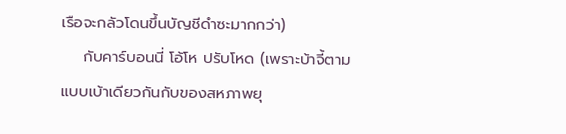เรือจะกลัวโดนขึ้นบัญชีดำซะมากกว่า)
    กับคาร์บอนนี่ โอ้โห ปรับโหด (เพราะบ้าจี้ตามแบบเบ้าเดียวกันกับของสหภาพยุ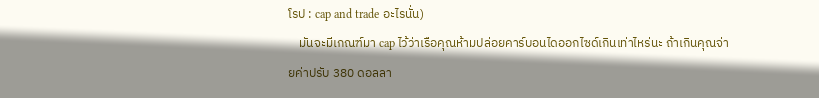โรป : cap and trade อะไรนั่น)
    มันจะมีเกณฑ์มา cap ไว้ว่าเรือคุณห้ามปล่อยคาร์บอนไดออกไซด์เกินเท่าไหร่นะ ถ้าเกินคุณจ่ายค่าปรับ 380 ดอลลา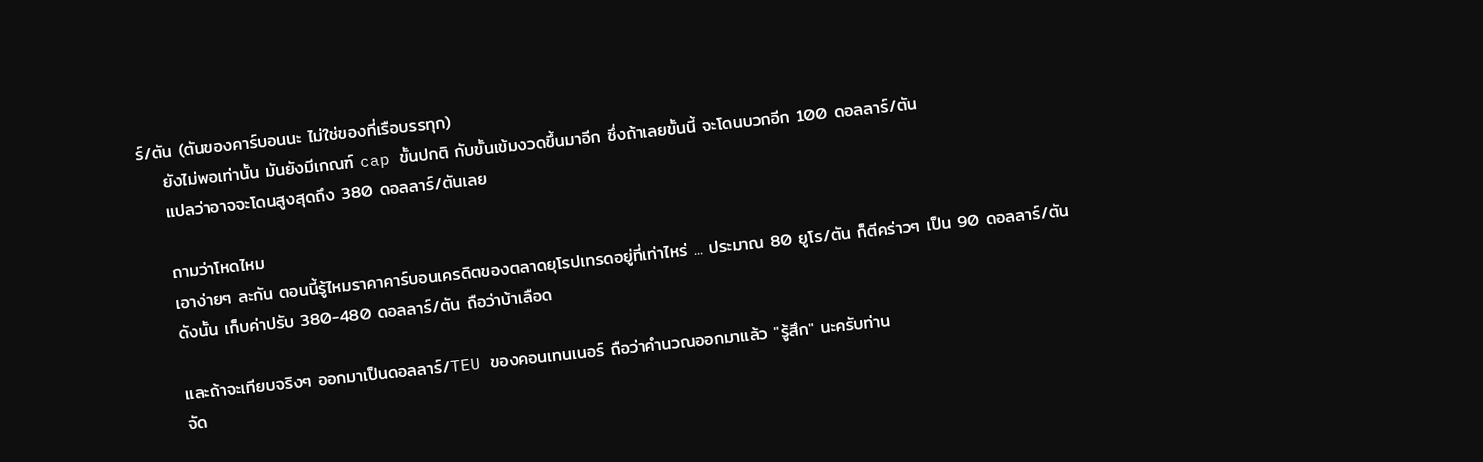ร์/ตัน (ตันของคาร์บอนนะ ไม่ใช่ของที่เรือบรรทุก)
    ยังไม่พอเท่านั้น มันยังมีเกณฑ์ cap ขั้นปกติ กับขั้นเข้มงวดขึ้นมาอีก ซึ่งถ้าเลยขั้นนี้ จะโดนบวกอีก 100 ดอลลาร์/ตัน
    แปลว่าอาจจะโดนสูงสุดถึง 380 ดอลลาร์/ตันเลย

    ถามว่าโหดไหม
    เอาง่ายๆ ละกัน ตอนนี้รู้ไหมราคาคาร์บอนเครดิตของตลาดยุโรปเทรดอยู่ที่เท่าไหร่ ... ประมาณ 80 ยูโร/ตัน ก็ตีคร่าวๆ เป็น 90 ดอลลาร์/ตัน
    ดังนั้น เก็บค่าปรับ 380-480 ดอลลาร์/ตัน ถือว่าบ้าเลือด

    และถ้าจะเทียบจริงๆ ออกมาเป็นดอลลาร์/TEU ของคอนเทนเนอร์ ถือว่าคำนวณออกมาแล้ว "รู้สึก" นะครับท่าน
    จัด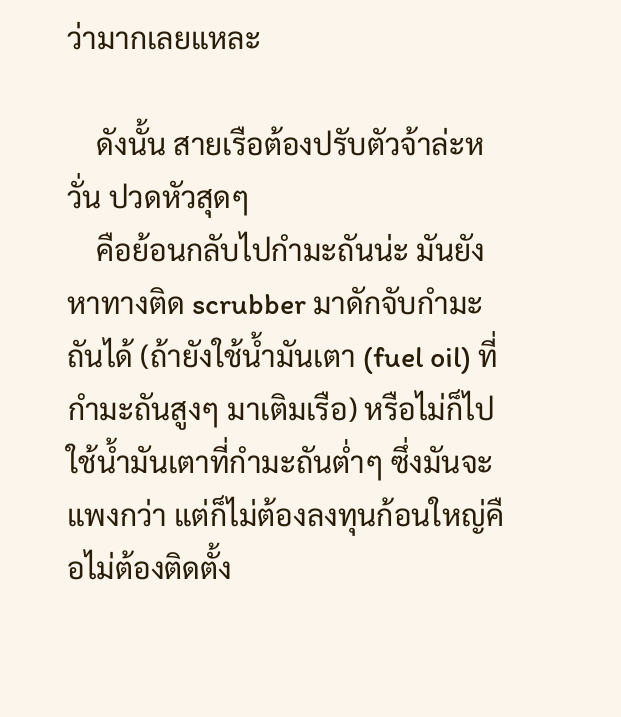ว่ามากเลยแหละ

    ดังนั้น สายเรือต้องปรับตัวจ้าล่ะหวั่น ปวดหัวสุดๆ
    คือย้อนกลับไปกำมะถันน่ะ มันยังหาทางติด scrubber มาดักจับกำมะถันได้ (ถ้ายังใช้น้ำมันเตา (fuel oil) ที่กำมะถันสูงๆ มาเติมเรือ) หรือไม่ก็ไปใช้น้ำมันเตาที่กำมะถันต่ำๆ ซึ่งมันจะแพงกว่า แต่ก็ไม่ต้องลงทุนก้อนใหญ่คือไม่ต้องติดตั้ง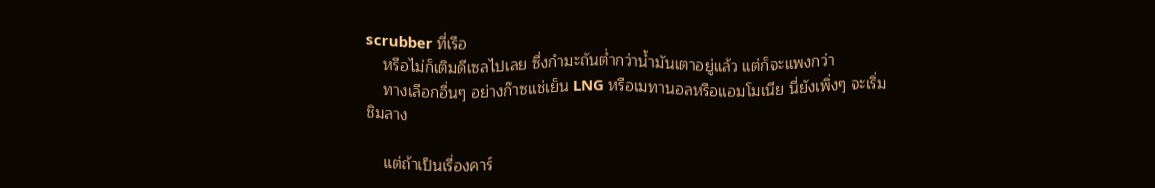scrubber ที่เรือ
    หรือไม่ก็เติมดีเซลไปเลย ซึ่งกำมะถันต่ำกว่าน้ำมันเตาอยู่แล้ว แต่ก็จะแพงกว่า
    ทางเลือกอื่นๆ อย่างก๊าซแช่เย็น LNG หรือเมทานอลหรือแอมโมเนีย นี่ยังเพิ่งๆ จะเริ่มชิมลาง

    แต่ถ้าเป็นเรื่องคาร์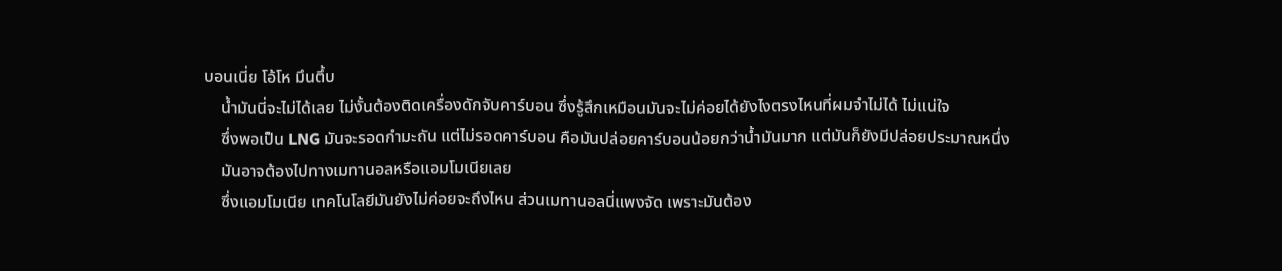บอนเนี่ย โอ้โห มึนตึ้บ
    น้ำมันนี่จะไม่ได้เลย ไม่งั้นต้องติดเครื่องดักจับคาร์บอน ซึ่งรู้สึกเหมือนมันจะไม่ค่อยได้ยังไงตรงไหนที่ผมจำไม่ได้ ไม่แน่ใจ
    ซึ่งพอเป็น LNG มันจะรอดกำมะถัน แต่ไม่รอดคาร์บอน คือมันปล่อยคาร์บอนน้อยกว่าน้ำมันมาก แต่มันก็ยังมีปล่อยประมาณหนึ่ง
    มันอาจต้องไปทางเมทานอลหรือแอมโมเนียเลย
    ซึ่งแอมโมเนีย เทคโนโลยีมันยังไม่ค่อยจะถึงไหน ส่วนเมทานอลนี่แพงจัด เพราะมันต้อง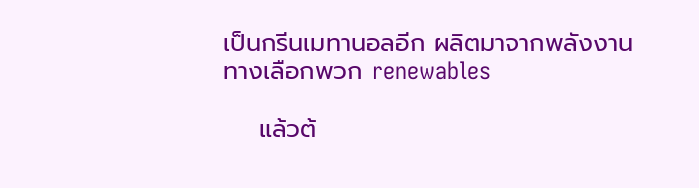เป็นกรีนเมทานอลอีก ผลิตมาจากพลังงานทางเลือกพวก renewables

    แล้วต้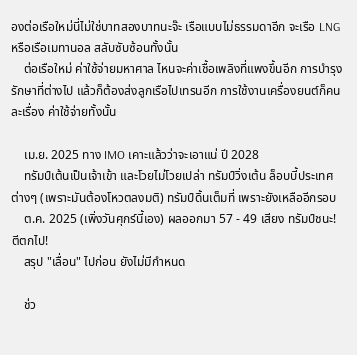องต่อเรือใหม่นี่ไม่ใช่บาทสองบาทนะจ๊ะ เรือแบบไม่ธรรมดาอีก จะเรือ LNG หรือเรือเมทานอล สลับซับซ้อนทั้งนั้น
    ต่อเรือใหม่ ค่าใช้จ่ายมหาศาล ไหนจะค่าเชื้อเพลิงที่แพงขึ้นอีก การบำรุงรักษาที่ต่างไป แล้วก็ต้องส่งลูกเรือไปเทรนอีก การใช้งานเครื่องยนต์ก็คนละเรื่อง ค่าใช้จ่ายทั้งนั้น

    เม.ย. 2025 ทาง IMO เคาะแล้วว่าจะเอาแน่ ปี 2028
    ทรัมป์เต้นเป็นเจ้าเข้า และโวยไม่โวยเปล่า ทรัมป์วิ่งเต้น ล็อบบี้ประเทศต่างๆ (เพราะมันต้องโหวตลงมติ) ทรัมป์ดิ้นเต็มที่ เพราะยังเหลืออีกรอบ
    ต.ค. 2025 (เพิ่งวันศุกร์นี้เอง) ผลออกมา 57 - 49 เสียง ทรัมป์ชนะ! ตีตกไป!
    สรุป "เลื่อน" ไปก่อน ยังไม่มีกำหนด

    ช่ว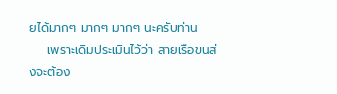ยได้มากๆ มากๆ มากๆ นะครับท่าน
    เพราะเดิมประเมินไว้ว่า สายเรือขนส่งจะต้อง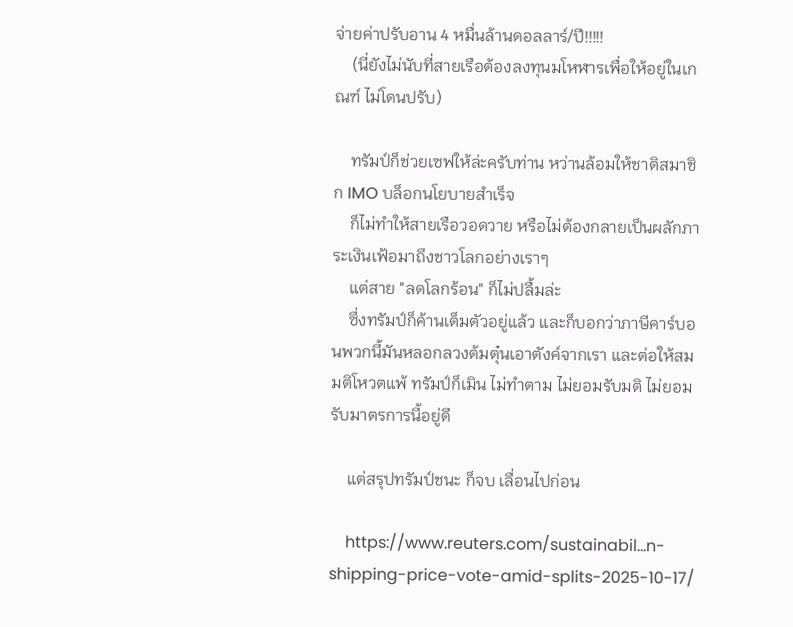จ่ายค่าปรับอาน 4 หมื่นล้านดอลลาร์/ปี!!!!!
    (นี่ยังไม่นับที่สายเรือต้องลงทุนมโหฬารเพื่อให้อยู่ในเกณฑ์ ไม่โดนปรับ)

    ทรัมป์ก็ช่วยเซฟให้ล่ะครับท่าน หว่านล้อมให้ชาติสมาชิก IMO บล็อกนโยบายสำเร็จ
    ก็ไม่ทำให้สายเรือวอดวาย หรือไม่ต้องกลายเป็นผลักภาระเงินเฟ้อมาถึงชาวโลกอย่างเราๆ
    แต่สาย "ลดโลกร้อน" ก็ไม่ปลื้มล่ะ
    ซึ่งทรัมป์ก็ค้านเต็มตัวอยู่แล้ว และก็บอกว่าภาษีคาร์บอนพวกนี้มันหลอกลวงต้มตุ๋นเอาตังค์จากเรา และต่อให้สมมติโหวตแพ้ ทรัมป์ก็เมิน ไม่ทำตาม ไม่ยอมรับมติ ไม่ยอมรับมาตรการนี้อยู่ดี

    แต่สรุปทรัมป์ชนะ ก็จบ เลื่อนไปก่อน

    https://www.reuters.com/sustainabil...n-shipping-price-vote-amid-splits-2025-10-17/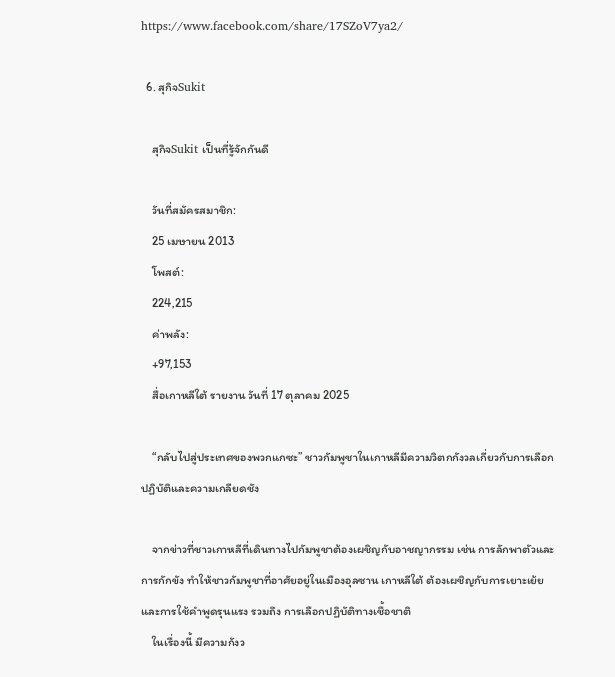https://www.facebook.com/share/17SZoV7ya2/

  6. สุกิจSukit

    สุกิจSukit เป็นที่รู้จักกันดี

    วันที่สมัครสมาชิก:
    25 เมษายน 2013
    โพสต์:
    224,215
    ค่าพลัง:
    +97,153
    สื่อเกาหลีใต้ รายงาน วันที่ 17 ตุลาคม 2025

    “กลับไปสู่ประเทศของพวกแกซะ” ชาวกัมพูชาในเกาหลีมีความวิตกกังวลเกี่ยวกับการเลือกปฏิบัติและความเกลียดชัง

    จากข่าวที่ชาวเกาหลีที่เดินทางไปกัมพูชาต้องเผชิญกับอาชญากรรม เช่น การลักพาตัวและการกักขัง ทำให้ชาวกัมพูชาที่อาศัยอยู่ในเมืองอุลซาน เกาหลีใต้ ต้องเผชิญกับการเยาะเย้ยและการใช้คำพูดรุนแรง รวมถึง การเลือกปฏิบัติทางเชื้อชาติ
    ในเรื่องนี้ มีความกังว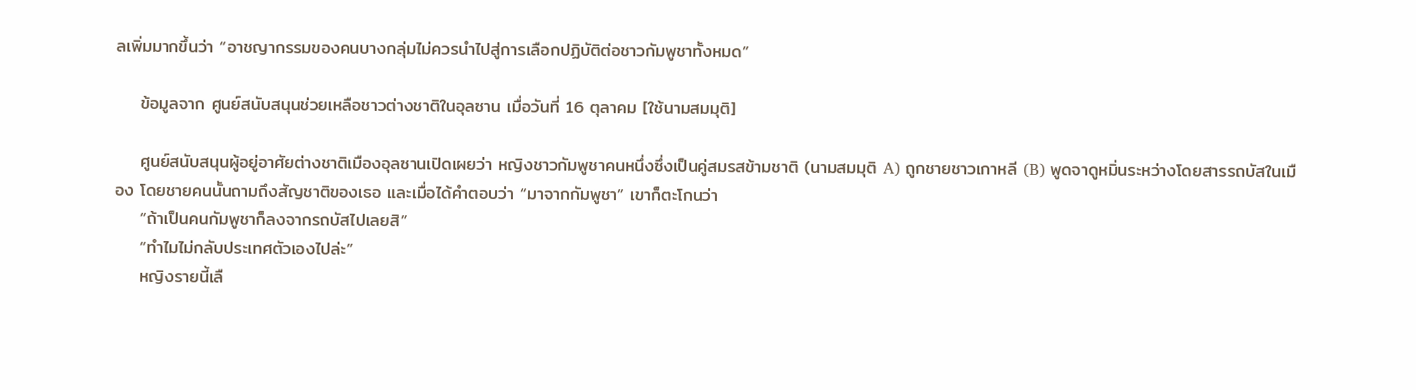ลเพิ่มมากขึ้นว่า “อาชญากรรมของคนบางกลุ่มไม่ควรนำไปสู่การเลือกปฏิบัติต่อชาวกัมพูชาทั้งหมด”

    ข้อมูลจาก ศูนย์สนับสนุนช่วยเหลือชาวต่างชาติในอุลซาน เมื่อวันที่ 16 ตุลาคม [ใช้นามสมมุติ]

    ศูนย์สนับสนุนผู้อยู่อาศัยต่างชาติเมืองอุลซานเปิดเผยว่า หญิงชาวกัมพูชาคนหนึ่งซึ่งเป็นคู่สมรสข้ามชาติ (นามสมมุติ A) ถูกชายชาวเกาหลี (B) พูดจาดูหมิ่นระหว่างโดยสารรถบัสในเมือง โดยชายคนนั้นถามถึงสัญชาติของเธอ และเมื่อได้คำตอบว่า “มาจากกัมพูชา” เขาก็ตะโกนว่า
    “ถ้าเป็นคนกัมพูชาก็ลงจากรถบัสไปเลยสิ”
    “ทำไมไม่กลับประเทศตัวเองไปล่ะ”
    หญิงรายนี้เลื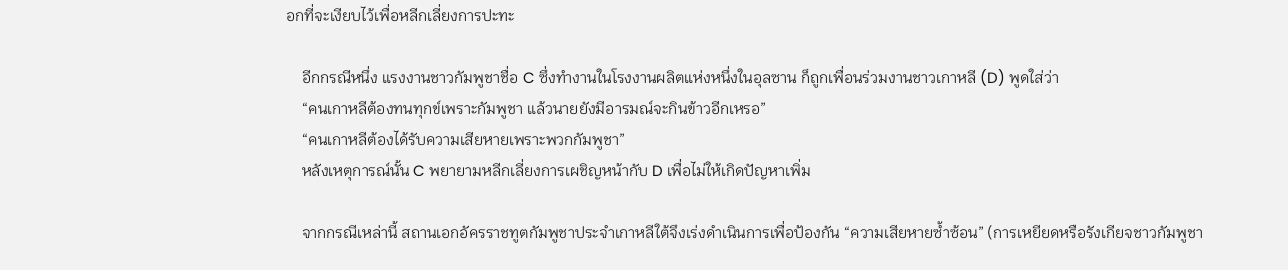อกที่จะเงียบไว้เพื่อหลีกเลี่ยงการปะทะ

    อีกกรณีหนึ่ง แรงงานชาวกัมพูชาชื่อ C ซึ่งทำงานในโรงงานผลิตแห่งหนึ่งในอุลซาน ก็ถูกเพื่อนร่วมงานชาวเกาหลี (D) พูดใส่ว่า
    “คนเกาหลีต้องทนทุกข์เพราะกัมพูชา แล้วนายยังมีอารมณ์จะกินข้าวอีกเหรอ”
    “คนเกาหลีต้องได้รับความเสียหายเพราะพวกกัมพูชา”
    หลังเหตุการณ์นั้น C พยายามหลีกเลี่ยงการเผชิญหน้ากับ D เพื่อไม่ให้เกิดปัญหาเพิ่ม

    จากกรณีเหล่านี้ สถานเอกอัครราชทูตกัมพูชาประจำเกาหลีใต้จึงเร่งดำเนินการเพื่อป้องกัน “ความเสียหายซ้ำซ้อน” (การเหยียดหรือรังเกียจชาวกัมพูชา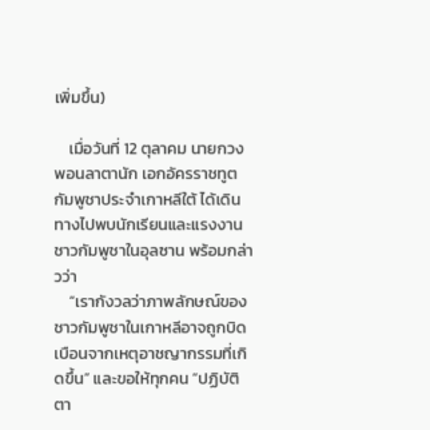เพิ่มขึ้น)

    เมื่อวันที่ 12 ตุลาคม นายกวง พอนลาตานัก เอกอัครราชทูตกัมพูชาประจำเกาหลีใต้ ได้เดินทางไปพบนักเรียนและแรงงานชาวกัมพูชาในอุลซาน พร้อมกล่าวว่า
    “เรากังวลว่าภาพลักษณ์ของชาวกัมพูชาในเกาหลีอาจถูกบิดเบือนจากเหตุอาชญากรรมที่เกิดขึ้น” และขอให้ทุกคน “ปฏิบัติตา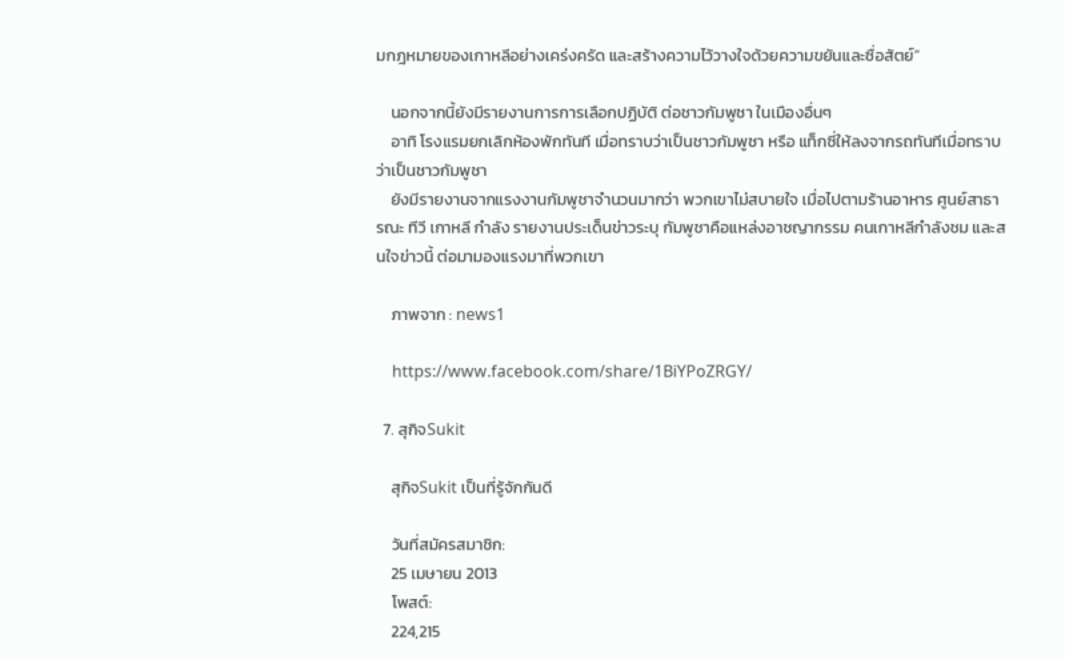มกฎหมายของเกาหลีอย่างเคร่งครัด และสร้างความไว้วางใจด้วยความขยันและซื่อสัตย์”

    นอกจากนี้ยังมีรายงานการการเลือกปฏิบัติ ต่อชาวกัมพูชา ในเมืองอื่นๆ
    อาทิ โรงแรมยกเลิกห้องพักทันที เมื่อทราบว่าเป็นชาวกัมพูชา หรือ แท็กซี่ให้ลงจากรถทันทีเมื่อทราบว่าเป็นชาวกัมพูชา
    ยังมีรายงานจากแรงงานกัมพูชาจำนวนมากว่า พวกเขาไม่สบายใจ เมื่อไปตามร้านอาหาร ศูนย์สาธารณะ ทีวี เกาหลี กำลัง รายงานประเด็นข่าวระบุ กัมพูชาคือแหล่งอาชญากรรม คนเกาหลีกำลังชม และสนใจข่าวนี้ ต่อมามองแรงมาที่พวกเขา

    ภาพจาก : news1

    https://www.facebook.com/share/1BiYPoZRGY/

  7. สุกิจSukit

    สุกิจSukit เป็นที่รู้จักกันดี

    วันที่สมัครสมาชิก:
    25 เมษายน 2013
    โพสต์:
    224,215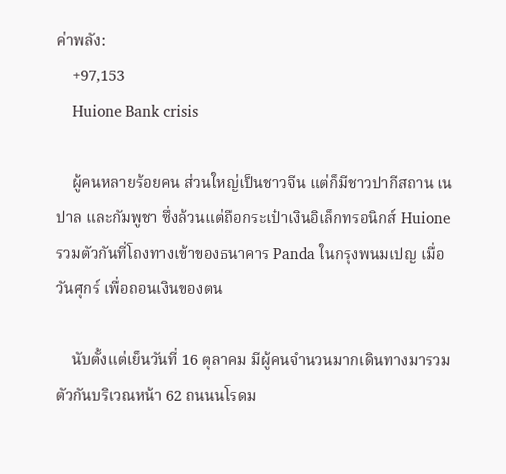ค่าพลัง:
    +97,153
    Huione Bank crisis

    ผู้คนหลายร้อยคน ส่วนใหญ่เป็นชาวจีน แต่ก็มีชาวปากีสถาน เนปาล และกัมพูชา ซึ่งล้วนแต่ถือกระเป๋าเงินอิเล็กทรอนิกส์ Huione รวมตัวกันที่โถงทางเข้าของธนาคาร Panda ในกรุงพนมเปญ เมื่อวันศุกร์ เพื่อถอนเงินของตน

    นับตั้งแต่เย็นวันที่ 16 ตุลาคม มีผู้คนจำนวนมากเดินทางมารวมตัวกันบริเวณหน้า 62 ถนนนโรดม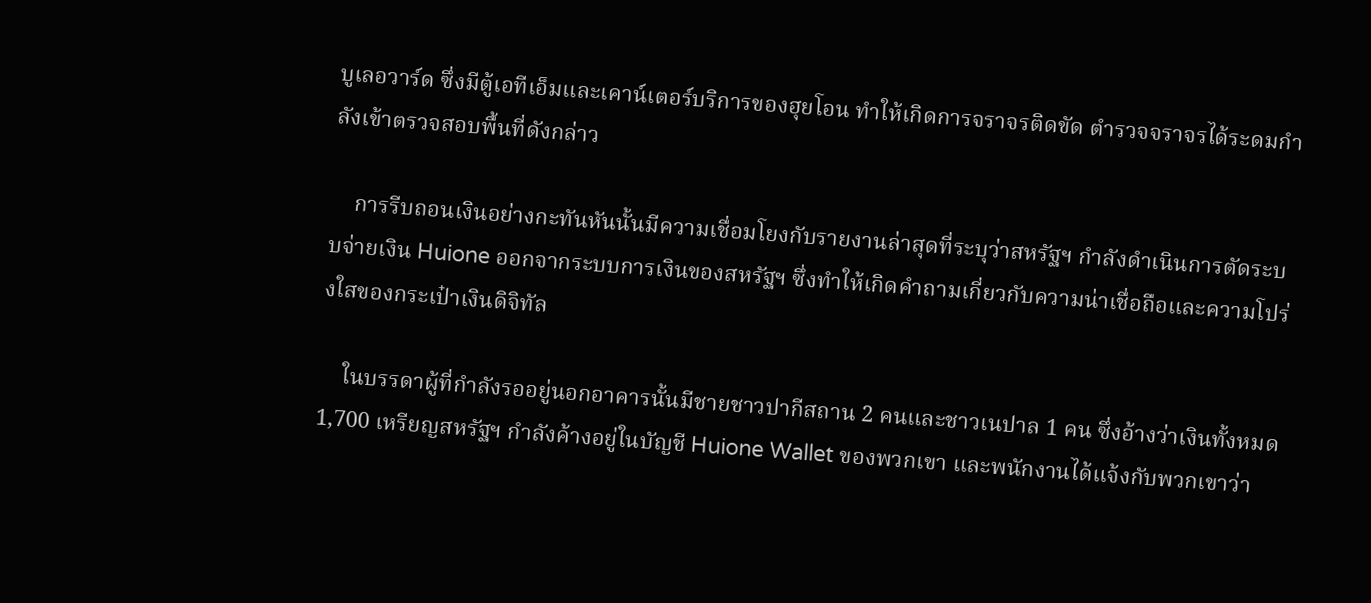บูเลอวาร์ด ซึ่งมีตู้เอทีเอ็มและเคาน์เตอร์บริการของฮุยโอน ทำให้เกิดการจราจรติดขัด ตำรวจจราจรได้ระดมกำลังเข้าตรวจสอบพื้นที่ดังกล่าว

    การรีบถอนเงินอย่างกะทันหันนั้นมีความเชื่อมโยงกับรายงานล่าสุดที่ระบุว่าสหรัฐฯ กำลังดำเนินการตัดระบบจ่ายเงิน Huione ออกจากระบบการเงินของสหรัฐฯ ซึ่งทำให้เกิดคำถามเกี่ยวกับความน่าเชื่อถือและความโปร่งใสของกระเป๋าเงินดิจิทัล

    ในบรรดาผู้ที่กำลังรออยู่นอกอาคารนั้นมีชายชาวปากีสถาน 2 คนและชาวเนปาล 1 คน ซึ่งอ้างว่าเงินทั้งหมด 1,700 เหรียญสหรัฐฯ กำลังค้างอยู่ในบัญชี Huione Wallet ของพวกเขา และพนักงานได้แจ้งกับพวกเขาว่า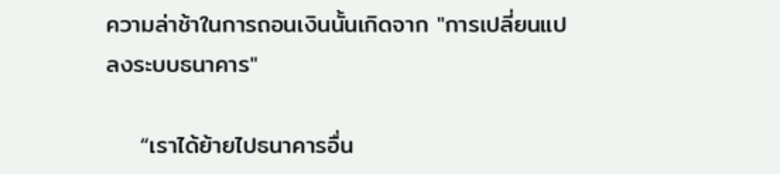ความล่าช้าในการถอนเงินนั้นเกิดจาก "การเปลี่ยนแปลงระบบธนาคาร"

    “เราได้ย้ายไปธนาคารอื่น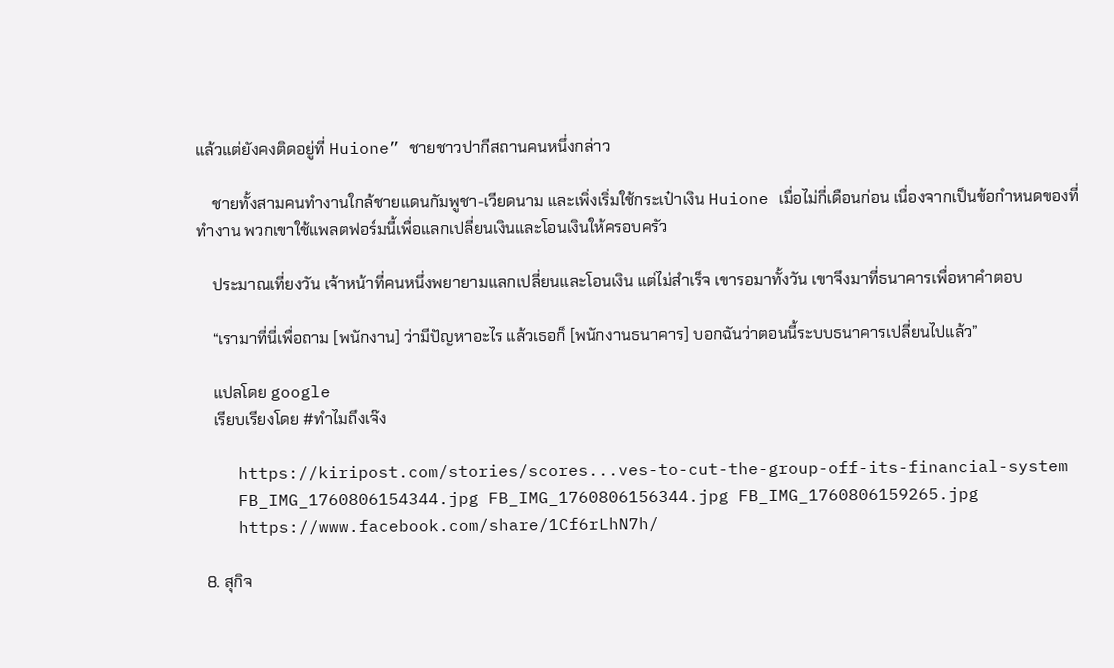แล้วแต่ยังคงติดอยู่ที่ Huione” ชายชาวปากีสถานคนหนึ่งกล่าว

    ชายทั้งสามคนทำงานใกล้ชายแดนกัมพูชา-เวียดนาม และเพิ่งเริ่มใช้กระเป๋าเงิน Huione เมื่อไม่กี่เดือนก่อน เนื่องจากเป็นข้อกำหนดของที่ทำงาน พวกเขาใช้แพลตฟอร์มนี้เพื่อแลกเปลี่ยนเงินและโอนเงินให้ครอบครัว

    ประมาณเที่ยงวัน เจ้าหน้าที่คนหนึ่งพยายามแลกเปลี่ยนและโอนเงิน แต่ไม่สำเร็จ เขารอมาทั้งวัน เขาจึงมาที่ธนาคารเพื่อหาคำตอบ

    “เรามาที่นี่เพื่อถาม [พนักงาน] ว่ามีปัญหาอะไร แล้วเธอก็ [พนักงานธนาคาร] บอกฉันว่าตอนนี้ระบบธนาคารเปลี่ยนไปแล้ว”

    แปลโดย google
    เรียบเรียงโดย #ทำไมถึงเจ๊ง

    https://kiripost.com/stories/scores...ves-to-cut-the-group-off-its-financial-system
    FB_IMG_1760806154344.jpg FB_IMG_1760806156344.jpg FB_IMG_1760806159265.jpg
    https://www.facebook.com/share/1Cf6rLhN7h/

  8. สุกิจ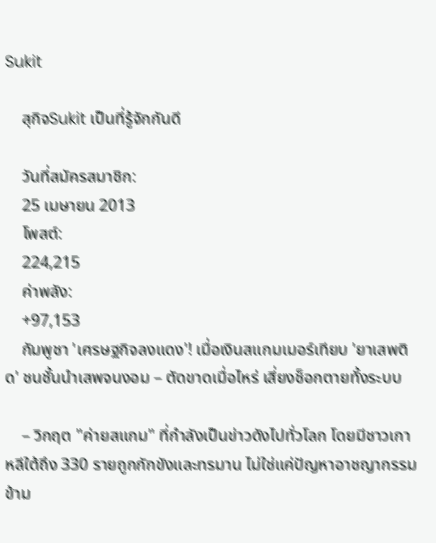Sukit

    สุกิจSukit เป็นที่รู้จักกันดี

    วันที่สมัครสมาชิก:
    25 เมษายน 2013
    โพสต์:
    224,215
    ค่าพลัง:
    +97,153
    กัมพูชา 'เศรษฐกิจลงแดง'! เมื่อเงินสแกมเมอร์เทียบ 'ยาเสพติด' ชนชั้นนำเสพจนงอม – ตัดขาดเมื่อไหร่ เสี่ยงช็อกตายทั้งระบบ

    – วิกฤต "ค่ายสแกม" ที่กำลังเป็นข่าวดังไปทั่วโลก โดยมีชาวเกาหลีใต้ถึง 330 รายถูกกักขังและทรมาน ไม่ใช่แค่ปัญหาอาชญากรรมข้าม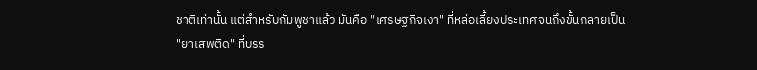ชาติเท่านั้น แต่สำหรับกัมพูชาแล้ว มันคือ "เศรษฐกิจเงา" ที่หล่อเลี้ยงประเทศจนถึงขั้นกลายเป็น "ยาเสพติด" ที่บรร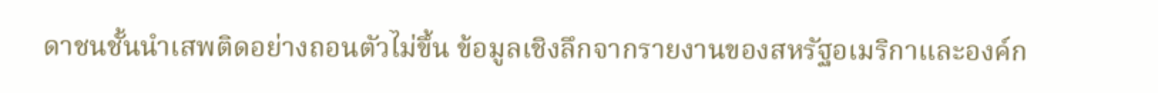ดาชนชั้นนำเสพติดอย่างถอนตัวไม่ขึ้น ข้อมูลเชิงลึกจากรายงานของสหรัฐอเมริกาและองค์ก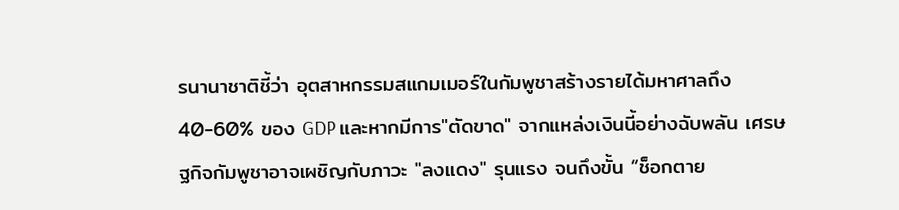รนานาชาติชี้ว่า อุตสาหกรรมสแกมเมอร์ในกัมพูชาสร้างรายได้มหาศาลถึง 40-60% ของ GDP และหากมีการ"ตัดขาด" จากแหล่งเงินนี้อย่างฉับพลัน เศรษฐกิจกัมพูชาอาจเผชิญกับภาวะ "ลงแดง" รุนแรง จนถึงขั้น “ช็อกตาย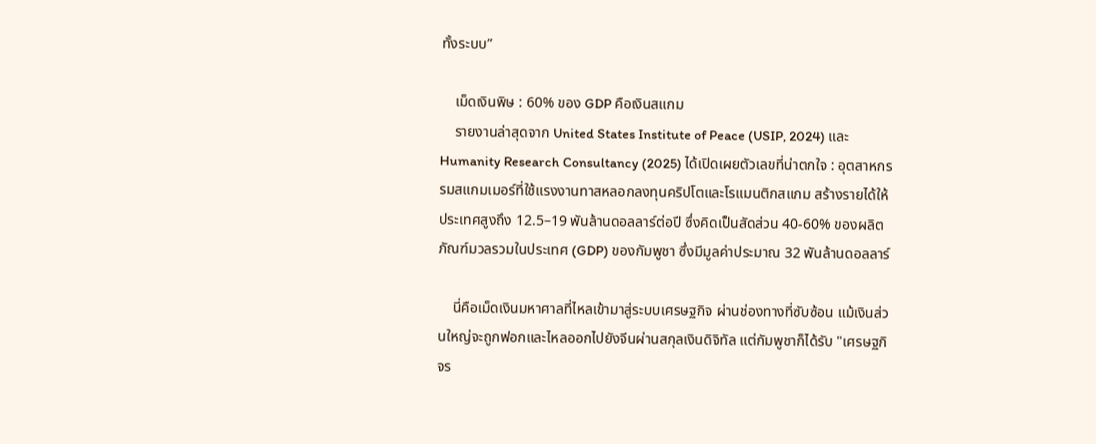ทั้งระบบ”

    เม็ดเงินพิษ : 60% ของ GDP คือเงินสแกม
    รายงานล่าสุดจาก United States Institute of Peace (USIP, 2024) และ Humanity Research Consultancy (2025) ได้เปิดเผยตัวเลขที่น่าตกใจ : อุตสาหกรรมสแกมเมอร์ที่ใช้แรงงานทาสหลอกลงทุนคริปโตและโรแมนติกสแกม สร้างรายได้ให้ประเทศสูงถึง 12.5–19 พันล้านดอลลาร์ต่อปี ซึ่งคิดเป็นสัดส่วน 40-60% ของผลิตภัณฑ์มวลรวมในประเทศ (GDP) ของกัมพูชา ซึ่งมีมูลค่าประมาณ 32 พันล้านดอลลาร์

    นี่คือเม็ดเงินมหาศาลที่ไหลเข้ามาสู่ระบบเศรษฐกิจ ผ่านช่องทางที่ซับซ้อน แม้เงินส่วนใหญ่จะถูกฟอกและไหลออกไปยังจีนผ่านสกุลเงินดิจิทัล แต่กัมพูชาก็ได้รับ "เศรษฐกิจร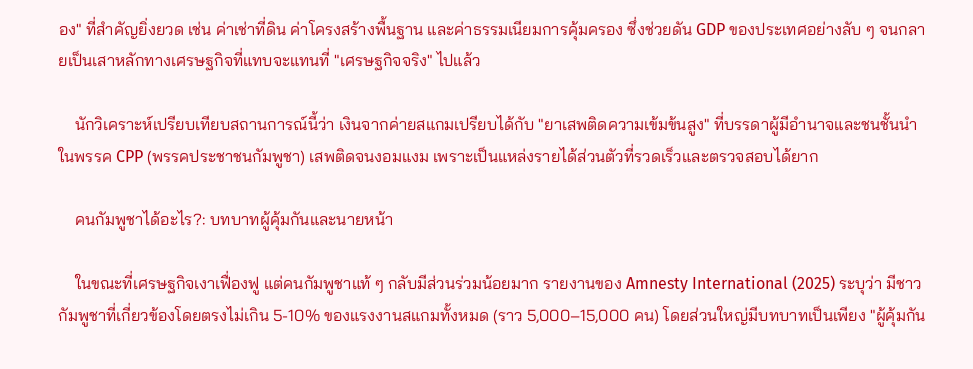อง" ที่สำคัญยิ่งยวด เช่น ค่าเช่าที่ดิน ค่าโครงสร้างพื้นฐาน และค่าธรรมเนียมการคุ้มครอง ซึ่งช่วยดัน GDP ของประเทศอย่างลับ ๆ จนกลายเป็นเสาหลักทางเศรษฐกิจที่แทบจะแทนที่ "เศรษฐกิจจริง" ไปแล้ว

    นักวิเคราะห์เปรียบเทียบสถานการณ์นี้ว่า เงินจากค่ายสแกมเปรียบได้กับ "ยาเสพติดความเข้มข้นสูง" ที่บรรดาผู้มีอำนาจและชนชั้นนำในพรรค CPP (พรรคประชาชนกัมพูชา) เสพติดจนงอมแงม เพราะเป็นแหล่งรายได้ส่วนตัวที่รวดเร็วและตรวจสอบได้ยาก

    คนกัมพูชาได้อะไร?: บทบาทผู้คุ้มกันและนายหน้า

    ในขณะที่เศรษฐกิจเงาเฟื่องฟู แต่คนกัมพูชาแท้ ๆ กลับมีส่วนร่วมน้อยมาก รายงานของ Amnesty International (2025) ระบุว่า มีชาวกัมพูชาที่เกี่ยวข้องโดยตรงไม่เกิน 5-10% ของแรงงานสแกมทั้งหมด (ราว 5,000–15,000 คน) โดยส่วนใหญ่มีบทบาทเป็นเพียง "ผู้คุ้มกัน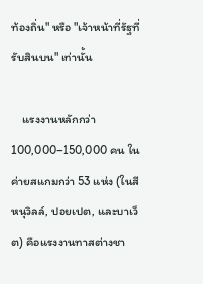ท้องถิ่น" หรือ "เจ้าหน้าที่รัฐที่รับสินบน" เท่านั้น

    แรงงานหลักกว่า 100,000–150,000 คน ในค่ายสแกมกว่า 53 แห่ง (ในสีหนุวิลล์, ปอยเปต, และบาเว็ต) คือแรงงานทาสต่างชา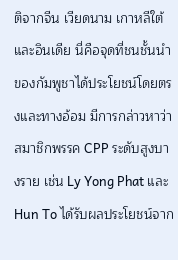ติจากจีน เวียดนาม เกาหลีใต้ และอินเดีย นี่คือจุดที่ชนชั้นนำของกัมพูชาได้ประโยชน์โดยตรงและทางอ้อม มีการกล่าวหาว่าสมาชิกพรรค CPP ระดับสูงบางราย เช่น Ly Yong Phat และ Hun To ได้รับผลประโยชน์จาก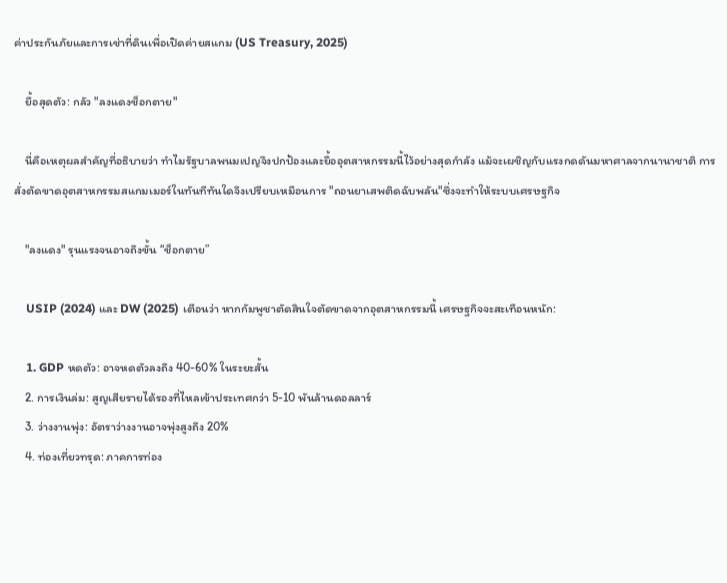ค่าประกันภัยและการเช่าที่ดินเพื่อเปิดค่ายสแกม (US Treasury, 2025)

    ยื้อสุดตัว: กลัว "ลงแดงช็อกตาย"

    นี่คือเหตุผลสำคัญที่อธิบายว่า ทำไมรัฐบาลพนมเปญจึงปกป้องและยื้ออุตสาหกรรมนี้ไว้อย่างสุดกำลัง แม้จะเผชิญกับแรงกดดันมหาศาลจากนานาชาติ การสั่งตัดขาดอุตสาหกรรมสแกมเมอร์ในทันทีทันใดจึงเปรียบเหมือนการ "ถอนยาเสพติดฉับพลัน"ซึ่งจะทำให้ระบบเศรษฐกิจ

    "ลงแดง" รุนแรงจนอาจถึงขั้น “ช็อกตาย”

    USIP (2024) และ DW (2025) เตือนว่า หากกัมพูชาตัดสินใจตัดขาดจากอุตสาหกรรมนี้ เศรษฐกิจจะสะเทือนหนัก:

    1. GDP หดตัว: อาจหดตัวลงถึง 40-60% ในระยะสั้น
    2. การเงินล่ม: สูญเสียรายได้รองที่ไหลเข้าประเทศกว่า 5-10 พันล้านดอลลาร์
    3. ว่างงานพุ่ง: อัตราว่างงานอาจพุ่งสูงถึง 20%
    4. ท่องเที่ยวทรุด: ภาคการท่อง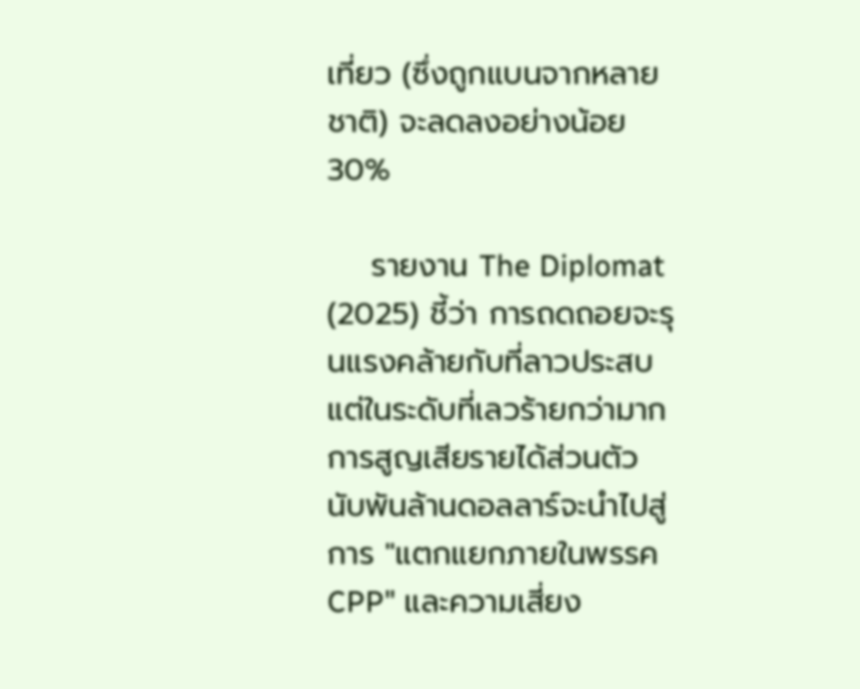เที่ยว (ซึ่งถูกแบนจากหลายชาติ) จะลดลงอย่างน้อย 30%

    รายงาน The Diplomat (2025) ชี้ว่า การถดถอยจะรุนแรงคล้ายกับที่ลาวประสบ แต่ในระดับที่เลวร้ายกว่ามาก การสูญเสียรายได้ส่วนตัวนับพันล้านดอลลาร์จะนำไปสู่การ "แตกแยกภายในพรรค CPP" และความเสี่ยง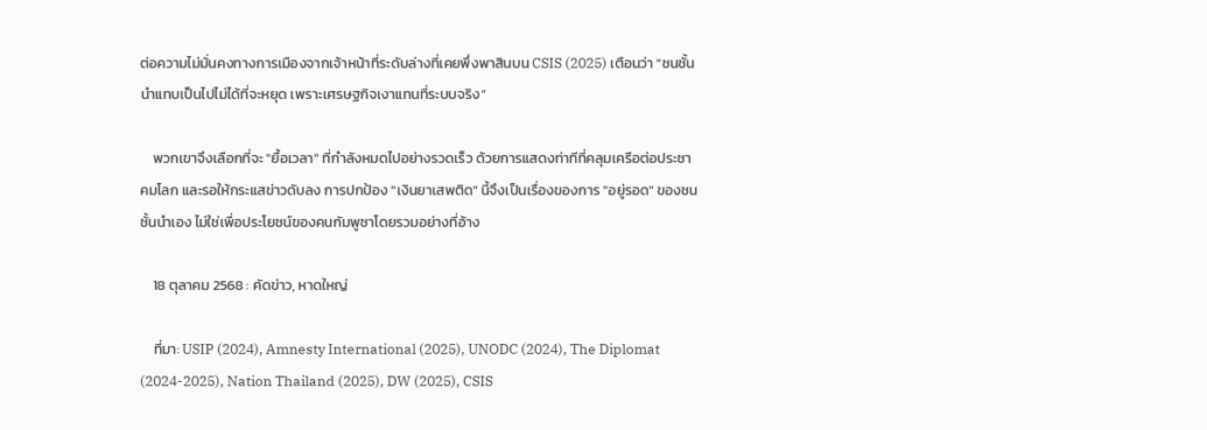ต่อความไม่มั่นคงทางการเมืองจากเจ้าหน้าที่ระดับล่างที่เคยพึ่งพาสินบน CSIS (2025) เตือนว่า “ชนชั้นนำแทบเป็นไปไม่ได้ที่จะหยุด เพราะเศรษฐกิจเงาแทนที่ระบบจริง”

    พวกเขาจึงเลือกที่จะ "ยื้อเวลา" ที่กำลังหมดไปอย่างรวดเร็ว ด้วยการแสดงท่าทีที่คลุมเครือต่อประชาคมโลก และรอให้กระแสข่าวดับลง การปกป้อง "เงินยาเสพติด" นี้จึงเป็นเรื่องของการ "อยู่รอด" ของชนชั้นนำเอง ไม่ใช่เพื่อประโยชน์ของคนกัมพูชาโดยรวมอย่างที่อ้าง

    18 ตุลาคม 2568 : คัดข่าว, หาดใหญ่

    ที่มา: USIP (2024), Amnesty International (2025), UNODC (2024), The Diplomat (2024-2025), Nation Thailand (2025), DW (2025), CSIS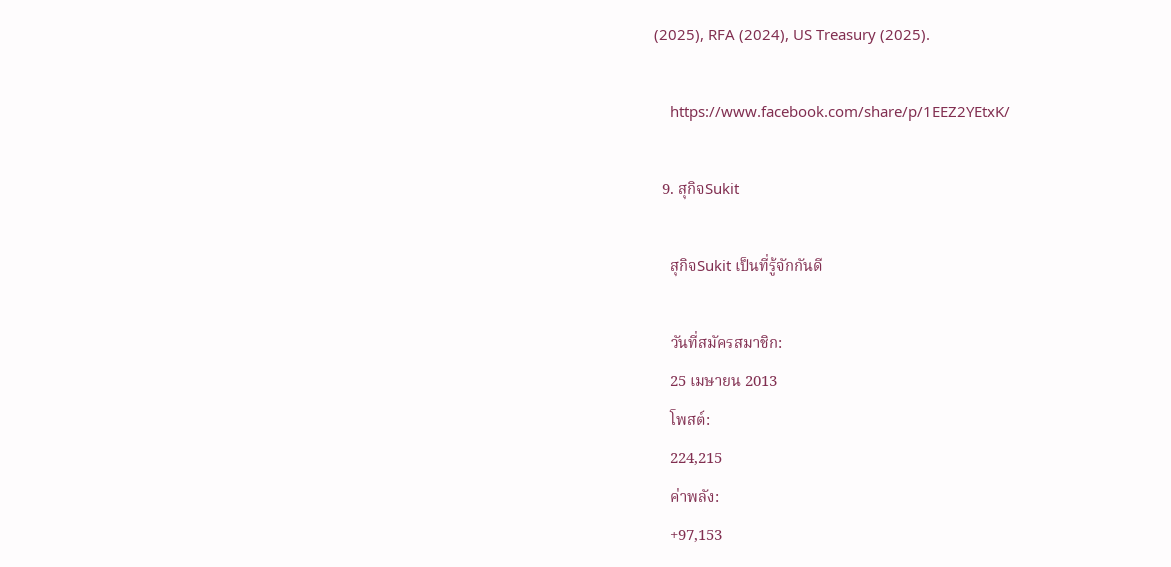(2025), RFA (2024), US Treasury (2025).

    https://www.facebook.com/share/p/1EEZ2YEtxK/

  9. สุกิจSukit

    สุกิจSukit เป็นที่รู้จักกันดี

    วันที่สมัครสมาชิก:
    25 เมษายน 2013
    โพสต์:
    224,215
    ค่าพลัง:
    +97,153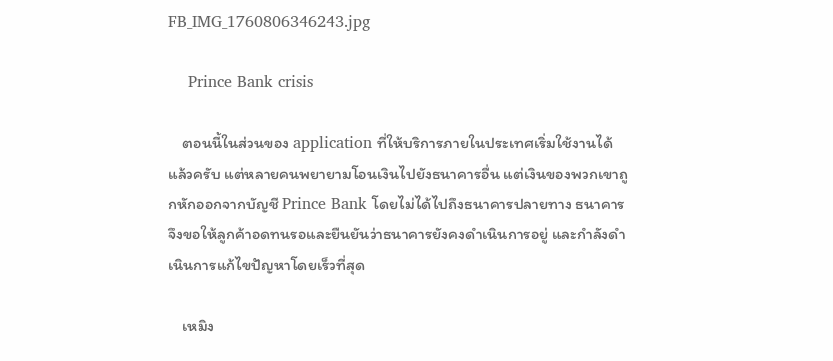FB_IMG_1760806346243.jpg

    Prince Bank crisis

    ตอนนี้ในส่วนของ application ที่ให้บริการภายในประเทศเริ่มใช้งานได้แล้วครับ แต่หลายคนพยายามโอนเงินไปยังธนาคารอื่น แต่เงินของพวกเขาถูกหักออกจากบัญชี Prince Bank โดยไม่ได้ไปถึงธนาคารปลายทาง ธนาคารจึงขอให้ลูกค้าอดทนรอและยืนยันว่าธนาคารยังคงดำเนินการอยู่ และกำลังดำเนินการแก้ไขปัญหาโดยเร็วที่สุด

    เหมิง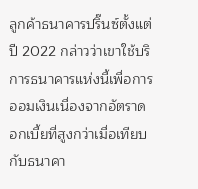ลูกค้าธนาคารปริ๊นซ์ตั้งแต่ปี 2022 กล่าวว่าเขาใช้บริการธนาคารแห่งนี้เพื่อการออมเงินเนื่องจากอัตราดอกเบี้ยที่สูงกว่าเมื่อเทียบกับธนาคา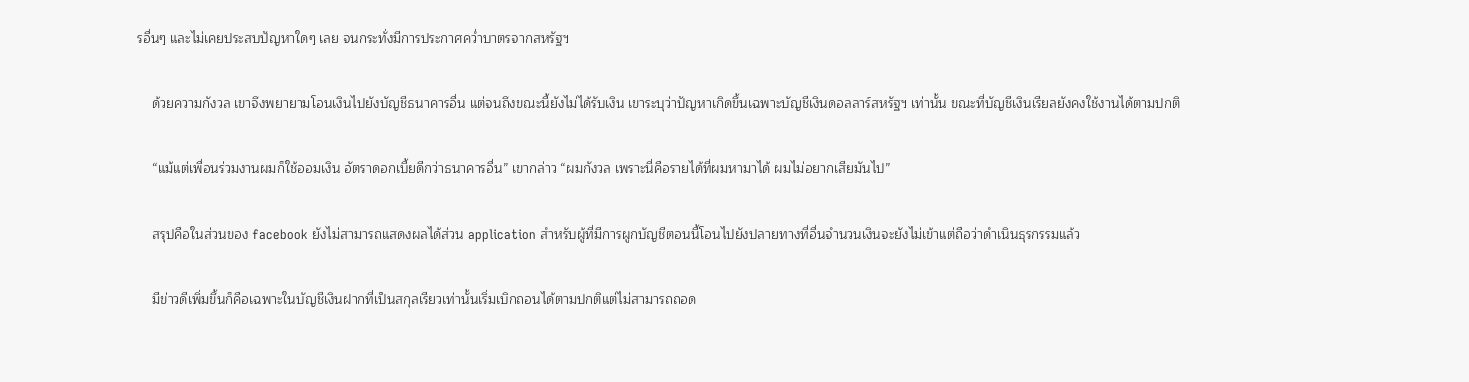รอื่นๆ และไม่เคยประสบปัญหาใดๆ เลย จนกระทั่งมีการประกาศคว่ำบาตรจากสหรัฐฯ

    ด้วยความกังวล เขาจึงพยายามโอนเงินไปยังบัญชีธนาคารอื่น แต่จนถึงขณะนี้ยังไม่ได้รับเงิน เขาระบุว่าปัญหาเกิดขึ้นเฉพาะบัญชีเงินดอลลาร์สหรัฐฯ เท่านั้น ขณะที่บัญชีเงินเรียลยังคงใช้งานได้ตามปกติ

    “แม้แต่เพื่อนร่วมงานผมก็ใช้ออมเงิน อัตราดอกเบี้ยดีกว่าธนาคารอื่น” เขากล่าว “ผมกังวล เพราะนี่คือรายได้ที่ผมหามาได้ ผมไม่อยากเสียมันไป”

    สรุปคือในส่วนของ facebook ยังไม่สามารถแสดงผลได้ส่วน application สำหรับผู้ที่มีการผูกบัญชีตอนนี้โอนไปยังปลายทางที่อื่นจำนวนเงินจะยังไม่เข้าแต่ถือว่าดำเนินธุรกรรมแล้ว

    มีข่าวดีเพิ่มขึ้นก็คือเฉพาะในบัญชีเงินฝากที่เป็นสกุลเรียวเท่านั้นเริ่มเบิกถอนได้ตามปกติแต่ไม่สามารถถอด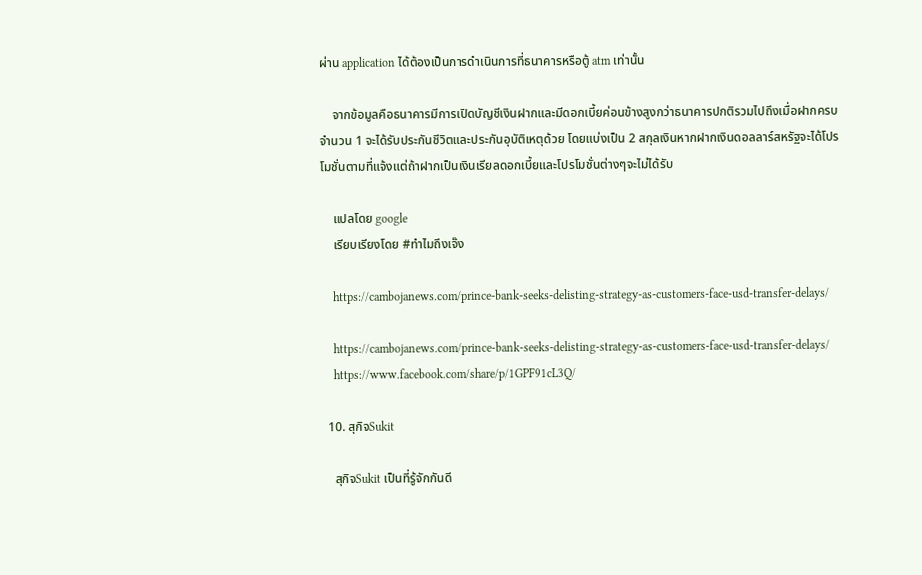ผ่าน application ได้ต้องเป็นการดำเนินการที่ธนาคารหรือตู้ atm เท่านั้น

    จากข้อมูลคือธนาคารมีการเปิดบัญชีเงินฝากและมีดอกเบี้ยค่อนข้างสูงกว่าธนาคารปกติรวมไปถึงเมื่อฝากครบจำนวน 1 จะได้รับประกันชีวิตและประกันอุบัติเหตุด้วย โดยแบ่งเป็น 2 สกุลเงินหากฝากเงินดอลลาร์สหรัฐจะได้โปรโมชั่นตามที่แจ้งแต่ถ้าฝากเป็นเงินเรียลดอกเบี้ยและโปรโมชั่นต่างๆจะไม่ได้รับ

    แปลโดย google
    เรียบเรียงโดย #ทำไมถึงเจ๊ง

    https://cambojanews.com/prince-bank-seeks-delisting-strategy-as-customers-face-usd-transfer-delays/

    https://cambojanews.com/prince-bank-seeks-delisting-strategy-as-customers-face-usd-transfer-delays/
    https://www.facebook.com/share/p/1GPF91cL3Q/

  10. สุกิจSukit

    สุกิจSukit เป็นที่รู้จักกันดี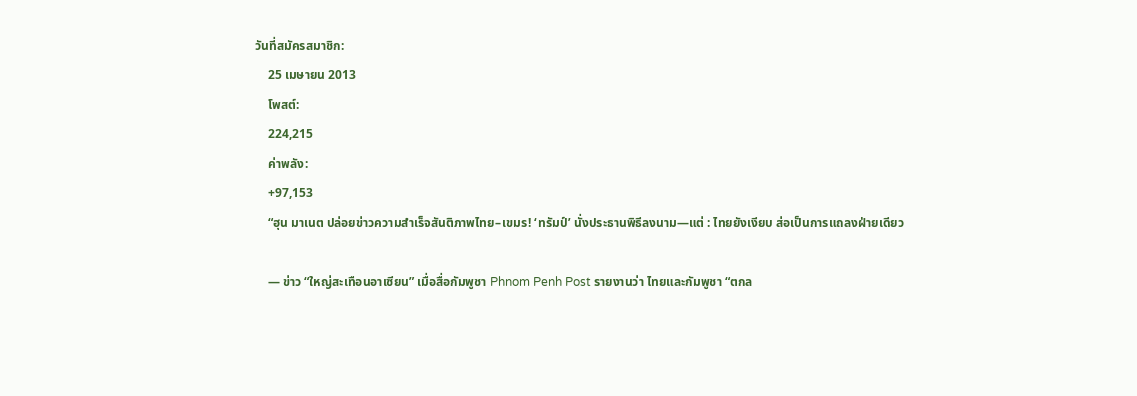วันที่สมัครสมาชิก:
    25 เมษายน 2013
    โพสต์:
    224,215
    ค่าพลัง:
    +97,153
    “ฮุน มาเนต ปล่อยข่าวความสำเร็จสันติภาพไทย–เขมร! ‘ทรัมป์’ นั่งประธานพิธีลงนาม—แต่ : ไทยยังเงียบ ส่อเป็นการแถลงฝ่ายเดียว

    — ข่าว “ใหญ่สะเทือนอาเซียน” เมื่อสื่อกัมพูชา Phnom Penh Post รายงานว่า ไทยและกัมพูชา “ตกล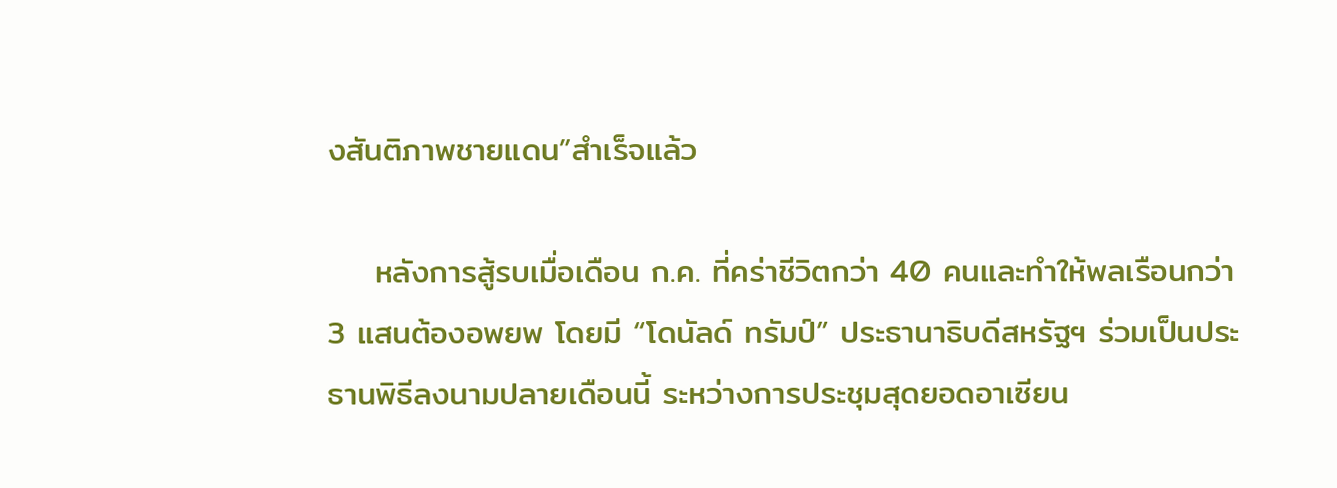งสันติภาพชายแดน”สำเร็จแล้ว

    หลังการสู้รบเมื่อเดือน ก.ค. ที่คร่าชีวิตกว่า 40 คนและทำให้พลเรือนกว่า 3 แสนต้องอพยพ โดยมี “โดนัลด์ ทรัมป์” ประธานาธิบดีสหรัฐฯ ร่วมเป็นประธานพิธีลงนามปลายเดือนนี้ ระหว่างการประชุมสุดยอดอาเซียน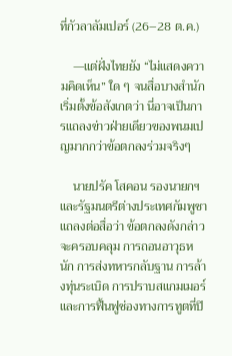ที่กัวลาลัมเปอร์ (26–28 ต.ค.)

    —แต่ฝั่งไทยยัง “ไม่แสดงความคิดเห็น” ใด ๆ จนสื่อบางสำนักเริ่มตั้งข้อสังเกตว่า นี่อาจเป็นการแถลงข่าวฝ่ายเดียวของพนมเปญมากกว่าข้อตกลงร่วมจริงๆ

    นายปรัค โสคอน รองนายกฯ และรัฐมนตรีต่างประเทศกัมพูชา แถลงต่อสื่อว่า ข้อตกลงดังกล่าวจะครอบคลุม การถอนอาวุธหนัก การส่งทหารกลับฐาน การล้างทุ่นระเบิด การปราบสแกมเมอร์ และการฟื้นฟูช่องทางการทูตที่ปิ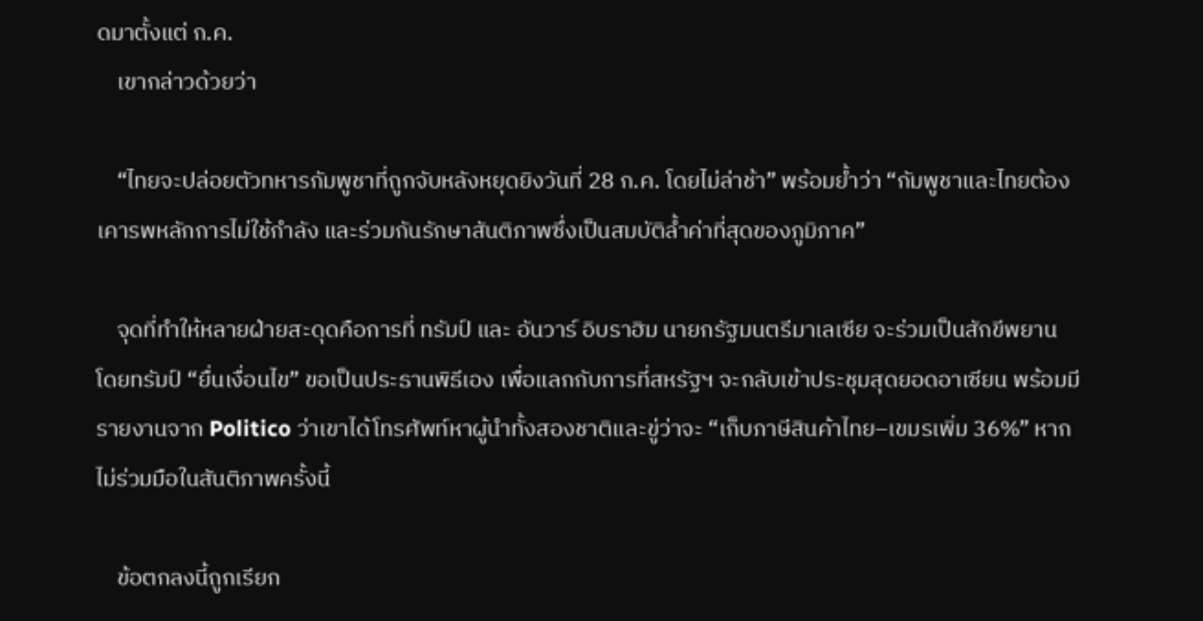ดมาตั้งแต่ ก.ค.
    เขากล่าวด้วยว่า

    “ไทยจะปล่อยตัวทหารกัมพูชาที่ถูกจับหลังหยุดยิงวันที่ 28 ก.ค. โดยไม่ล่าช้า” พร้อมย้ำว่า “กัมพูชาและไทยต้องเคารพหลักการไม่ใช้กำลัง และร่วมกันรักษาสันติภาพซึ่งเป็นสมบัติล้ำค่าที่สุดของภูมิภาค”

    จุดที่ทำให้หลายฝ่ายสะดุดคือการที่ ทรัมป์ และ อันวาร์ อิบราฮิม นายกรัฐมนตรีมาเลเซีย จะร่วมเป็นสักขีพยาน โดยทรัมป์ “ยื่นเงื่อนไข” ขอเป็นประธานพิธีเอง เพื่อแลกกับการที่สหรัฐฯ จะกลับเข้าประชุมสุดยอดอาเซียน พร้อมมีรายงานจาก Politico ว่าเขาได้โทรศัพท์หาผู้นำทั้งสองชาติและขู่ว่าจะ “เก็บภาษีสินค้าไทย–เขมรเพิ่ม 36%” หากไม่ร่วมมือในสันติภาพครั้งนี้

    ข้อตกลงนี้ถูกเรียก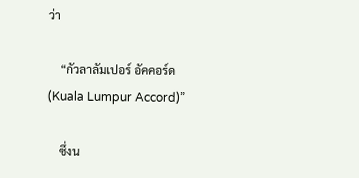ว่า

    “กัวลาลัมเปอร์ อัคคอร์ด (Kuala Lumpur Accord)”

    ซึ่งน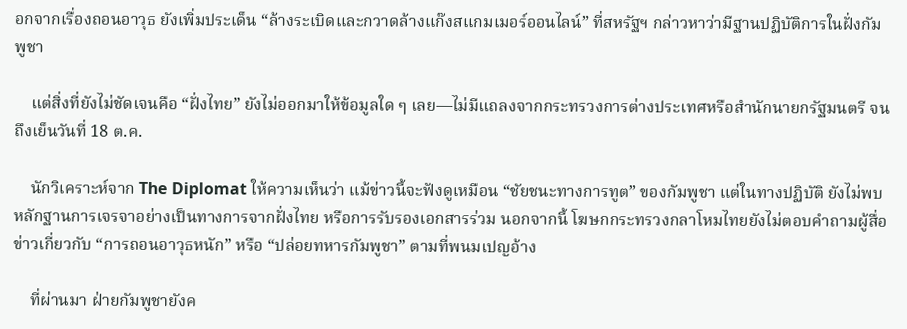อกจากเรื่องถอนอาวุธ ยังเพิ่มประเด็น “ล้างระเบิดและกวาดล้างแก๊งสแกมเมอร์ออนไลน์” ที่สหรัฐฯ กล่าวหาว่ามีฐานปฏิบัติการในฝั่งกัมพูชา

    แต่สิ่งที่ยังไม่ชัดเจนคือ “ฝั่งไทย” ยังไม่ออกมาให้ข้อมูลใด ๆ เลย—ไม่มีแถลงจากกระทรวงการต่างประเทศหรือสำนักนายกรัฐมนตรี จนถึงเย็นวันที่ 18 ต.ค.

    นักวิเคราะห์จาก The Diplomat ให้ความเห็นว่า แม้ข่าวนี้จะฟังดูเหมือน “ชัยชนะทางการทูต” ของกัมพูชา แต่ในทางปฏิบัติ ยังไม่พบหลักฐานการเจรจาอย่างเป็นทางการจากฝั่งไทย หรือการรับรองเอกสารร่วม นอกจากนี้ โฆษกกระทรวงกลาโหมไทยยังไม่ตอบคำถามผู้สื่อข่าวเกี่ยวกับ “การถอนอาวุธหนัก” หรือ “ปล่อยทหารกัมพูชา” ตามที่พนมเปญอ้าง

    ที่ผ่านมา ฝ่ายกัมพูชายังค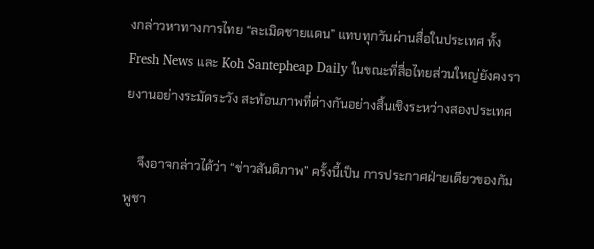งกล่าวหาทางการไทย “ละเมิดชายแดน” แทบทุกวันผ่านสื่อในประเทศ ทั้ง Fresh News และ Koh Santepheap Daily ในขณะที่สื่อไทยส่วนใหญ่ยังคงรายงานอย่างระมัดระวัง สะท้อนภาพที่ต่างกันอย่างสิ้นเชิงระหว่างสองประเทศ

    จึงอาจกล่าวได้ว่า “ข่าวสันติภาพ” ครั้งนี้เป็น การประกาศฝ่ายเดียวของกัมพูชา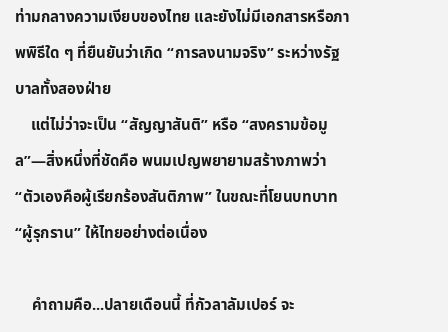ท่ามกลางความเงียบของไทย และยังไม่มีเอกสารหรือภาพพิธีใด ๆ ที่ยืนยันว่าเกิด “การลงนามจริง” ระหว่างรัฐบาลทั้งสองฝ่าย
    แต่ไม่ว่าจะเป็น “สัญญาสันติ” หรือ “สงครามข้อมูล”—สิ่งหนึ่งที่ชัดคือ พนมเปญพยายามสร้างภาพว่า “ตัวเองคือผู้เรียกร้องสันติภาพ” ในขณะที่โยนบทบาท “ผู้รุกราน” ให้ไทยอย่างต่อเนื่อง

    คำถามคือ...ปลายเดือนนี้ ที่กัวลาลัมเปอร์ จะ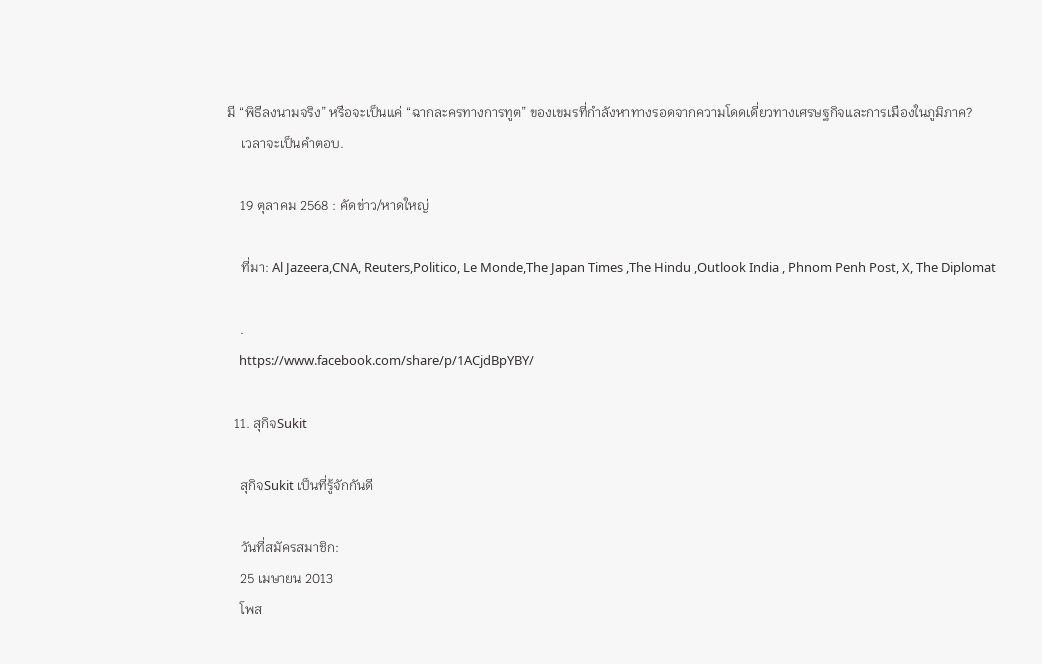มี “พิธีลงนามจริง” หรือจะเป็นแค่ “ฉากละครทางการทูต” ของเขมรที่กำลังหาทางรอดจากความโดดเดี่ยวทางเศรษฐกิจและการเมืองในภูมิภาค?
    เวลาจะเป็นคำตอบ.

    19 ตุลาคม 2568 : คัดข่าว/หาดใหญ่

    ที่มา: Al Jazeera,CNA, Reuters,Politico, Le Monde,The Japan Times ,The Hindu ,Outlook India , Phnom Penh Post, X, The Diplomat

    .
    https://www.facebook.com/share/p/1ACjdBpYBY/

  11. สุกิจSukit

    สุกิจSukit เป็นที่รู้จักกันดี

    วันที่สมัครสมาชิก:
    25 เมษายน 2013
    โพส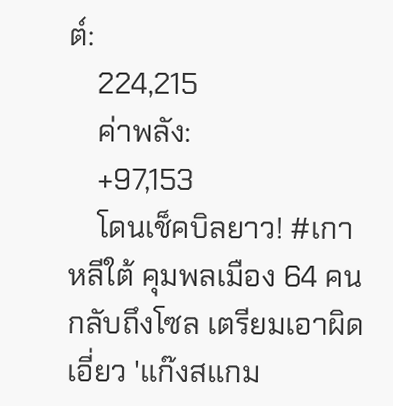ต์:
    224,215
    ค่าพลัง:
    +97,153
    โดนเช็คบิลยาว! #เกาหลีใต้ คุมพลเมือง 64 คนกลับถึงโซล เตรียมเอาผิดเอี่ยว 'แก๊งสแกม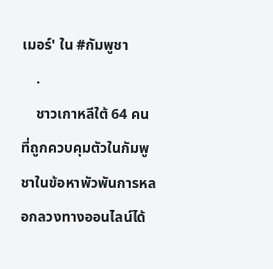เมอร์' ใน #กัมพูชา
    .
    ชาวเกาหลีใต้ 64 คนที่ถูกควบคุมตัวในกัมพูชาในข้อหาพัวพันการหลอกลวงทางออนไลน์ได้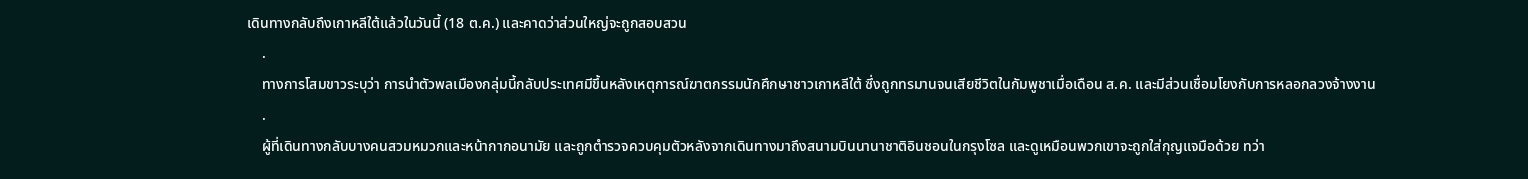เดินทางกลับถึงเกาหลีใต้แล้วในวันนี้ (18 ต.ค.) และคาดว่าส่วนใหญ่จะถูกสอบสวน
    .
    ทางการโสมขาวระบุว่า การนำตัวพลเมืองกลุ่มนี้กลับประเทศมีขึ้นหลังเหตุการณ์ฆาตกรรมนักศึกษาชาวเกาหลีใต้ ซึ่งถูกทรมานจนเสียชีวิตในกัมพูชาเมื่อเดือน ส.ค. และมีส่วนเชื่อมโยงกับการหลอกลวงจ้างงาน
    .
    ผู้ที่เดินทางกลับบางคนสวมหมวกและหน้ากากอนามัย และถูกตำรวจควบคุมตัวหลังจากเดินทางมาถึงสนามบินนานาชาติอินชอนในกรุงโซล และดูเหมือนพวกเขาจะถูกใส่กุญแจมือด้วย ทว่า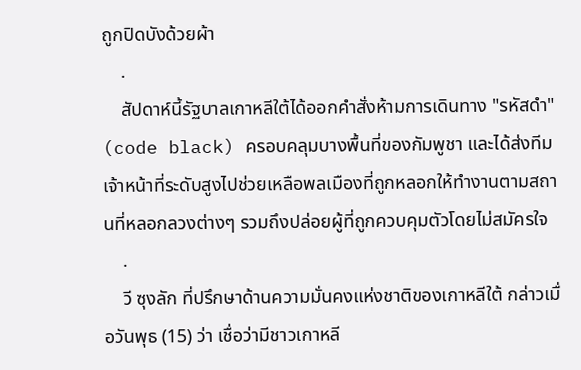ถูกปิดบังด้วยผ้า
    .
    สัปดาห์นี้รัฐบาลเกาหลีใต้ได้ออกคำสั่งห้ามการเดินทาง "รหัสดำ" (code black) ครอบคลุมบางพื้นที่ของกัมพูชา และได้ส่งทีมเจ้าหน้าที่ระดับสูงไปช่วยเหลือพลเมืองที่ถูกหลอกให้ทำงานตามสถานที่หลอกลวงต่างๆ รวมถึงปล่อยผู้ที่ถูกควบคุมตัวโดยไม่สมัครใจ
    .
    วี ซุงลัก ที่ปรึกษาด้านความมั่นคงแห่งชาติของเกาหลีใต้ กล่าวเมื่อวันพุธ (15) ว่า เชื่อว่ามีชาวเกาหลี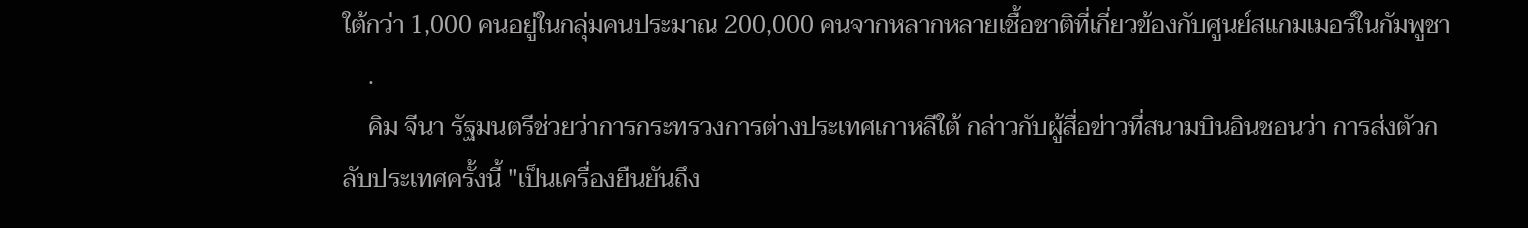ใต้กว่า 1,000 คนอยู่ในกลุ่มคนประมาณ 200,000 คนจากหลากหลายเชื้อชาติที่เกี่ยวข้องกับศูนย์สแกมเมอร์ในกัมพูชา
    .
    คิม จีนา รัฐมนตรีช่วยว่าการกระทรวงการต่างประเทศเกาหลีใต้ กล่าวกับผู้สื่อข่าวที่สนามบินอินชอนว่า การส่งตัวกลับประเทศครั้งนี้ "เป็นเครื่องยืนยันถึง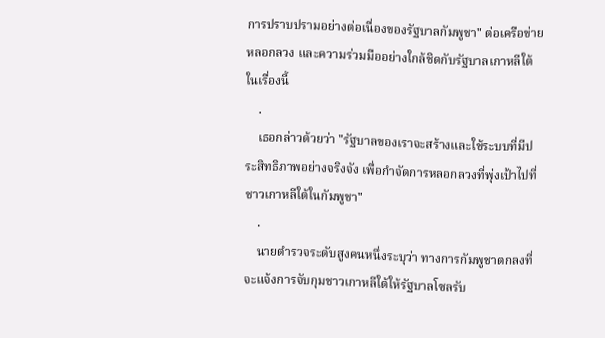การปราบปรามอย่างต่อเนื่องของรัฐบาลกัมพูชา" ต่อเครือข่ายหลอกลวง และความร่วมมืออย่างใกล้ชิดกับรัฐบาลเกาหลีใต้ในเรื่องนี้
    .
    เธอกล่าวด้วยว่า "รัฐบาลของเราจะสร้างและใช้ระบบที่มีประสิทธิภาพอย่างจริงจัง เพื่อกำจัดการหลอกลวงที่พุ่งเป้าไปที่ชาวเกาหลีใต้ในกัมพูชา"
    .
    นายตำรวจระดับสูงคนหนึ่งระบุว่า ทางการกัมพูชาตกลงที่จะแจ้งการจับกุมชาวเกาหลีใต้ให้รัฐบาลโซลรับ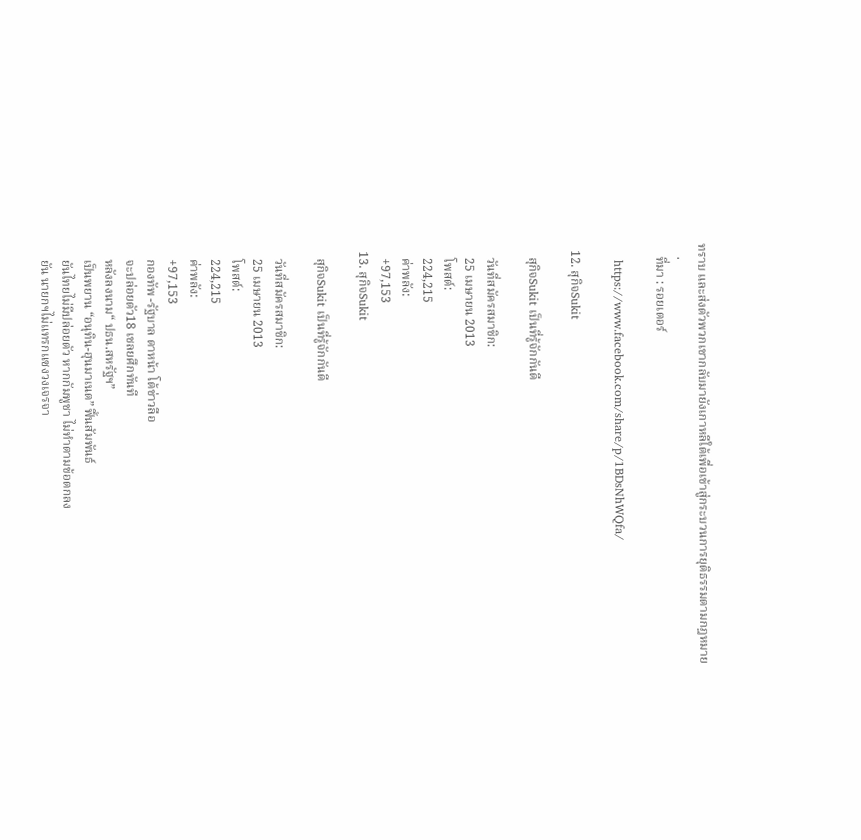ทราบ และส่งตัวพวกเขากลับมายังเกาหลีใต้เพื่อเข้าสู่กระบวนการยุติธรรมตามกฎหมาย
    .
    ที่มา : รอยเตอร์

    https://www.facebook.com/share/p/1BDsNhWQfa/

  12. สุกิจSukit

    สุกิจSukit เป็นที่รู้จักกันดี

    วันที่สมัครสมาชิก:
    25 เมษายน 2013
    โพสต์:
    224,215
    ค่าพลัง:
    +97,153
  13. สุกิจSukit

    สุกิจSukit เป็นที่รู้จักกันดี

    วันที่สมัครสมาชิก:
    25 เมษายน 2013
    โพสต์:
    224,215
    ค่าพลัง:
    +97,153
    กองทัพ -รัฐบาล ดาหน้า โต้ข่าวลือ
    จะปล่อยตัว18 เชลยศึกทันที
    หลังลงนาม“ ปธน.สหรัฐฯ”
    เป็นพยาน “อนุทิน-ฮุนมาเนต” ฟื้นสัมพันธ์
    ยันไทยไม่มีปล่อยตัว หากกัมพูชา ไม่ทำตามข้อตกลง
    ยัน นายกฯไม่แทรกแซงวงเจรจา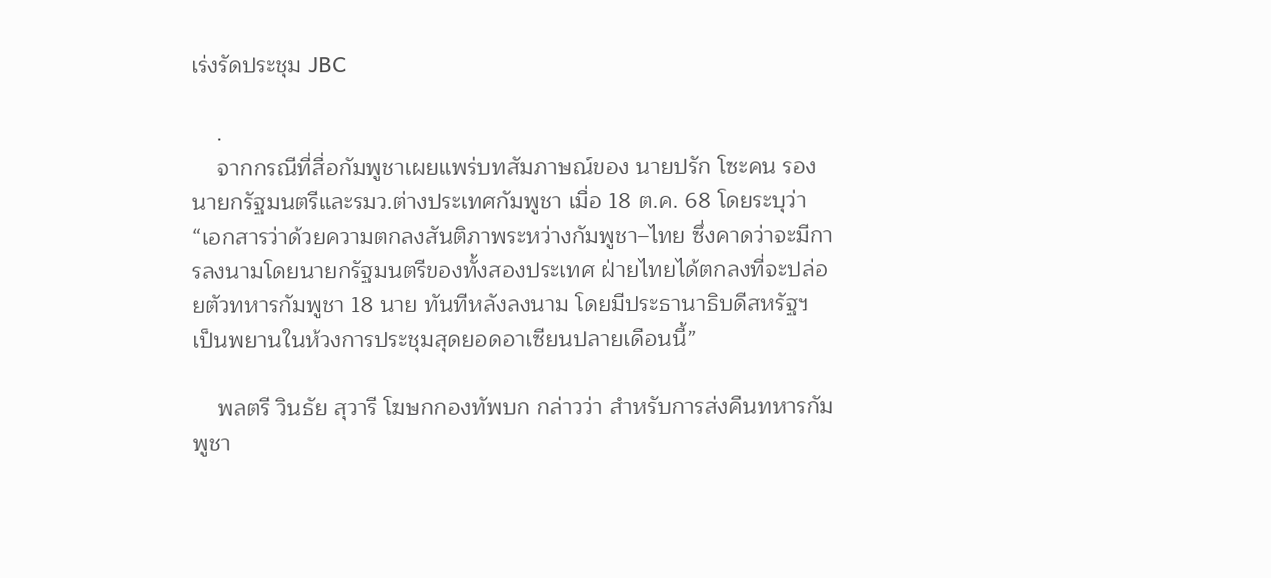เร่งรัดประชุม JBC

    .
    จากกรณีที่สื่อกัมพูชาเผยแพร่บทสัมภาษณ์ของ นายปรัก โซะคน รองนายกรัฐมนตรีและรมว.ต่างประเทศกัมพูชา เมื่อ 18 ต.ค. 68 โดยระบุว่า “เอกสารว่าด้วยความตกลงสันติภาพระหว่างกัมพูชา–ไทย ซึ่งคาดว่าจะมีการลงนามโดยนายกรัฐมนตรีของทั้งสองประเทศ ฝ่ายไทยได้ตกลงที่จะปล่อยตัวทหารกัมพูชา 18 นาย ทันทีหลังลงนาม โดยมีประธานาธิบดีสหรัฐฯ เป็นพยานในห้วงการประชุมสุดยอดอาเซียนปลายเดือนนี้”

    พลตรี วินธัย สุวารี โฆษกกองทัพบก กล่าวว่า สำหรับการส่งคืนทหารกัมพูชา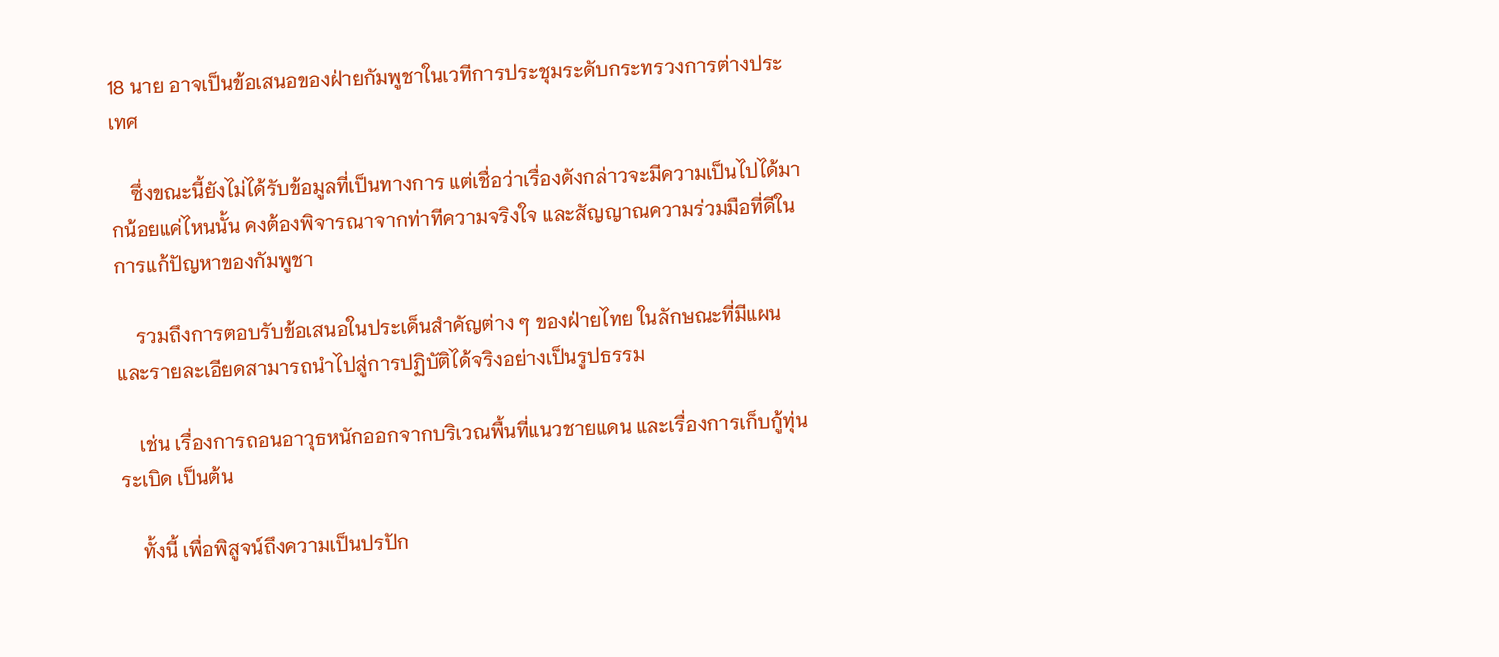18 นาย อาจเป็นข้อเสนอของฝ่ายกัมพูชาในเวทีการประชุมระดับกระทรวงการต่างประเทศ

    ซึ่งขณะนี้ยังไม่ได้รับข้อมูลที่เป็นทางการ แต่เชื่อว่าเรื่องดังกล่าวจะมีความเป็นไปได้มากน้อยแค่ไหนนั้น คงต้องพิจารณาจากท่าทีความจริงใจ และสัญญาณความร่วมมือที่ดีในการแก้ปัญหาของกัมพูชา

    รวมถึงการตอบรับข้อเสนอในประเด็นสำคัญต่าง ๆ ของฝ่ายไทย ในลักษณะที่มีแผนและรายละเอียดสามารถนำไปสู่การปฏิบัติได้จริงอย่างเป็นรูปธรรม

    เช่น เรื่องการถอนอาวุธหนักออกจากบริเวณพื้นที่แนวชายแดน และเรื่องการเก็บกู้ทุ่นระเบิด เป็นต้น

    ทั้งนี้ เพื่อพิสูจน์ถึงความเป็นปรปัก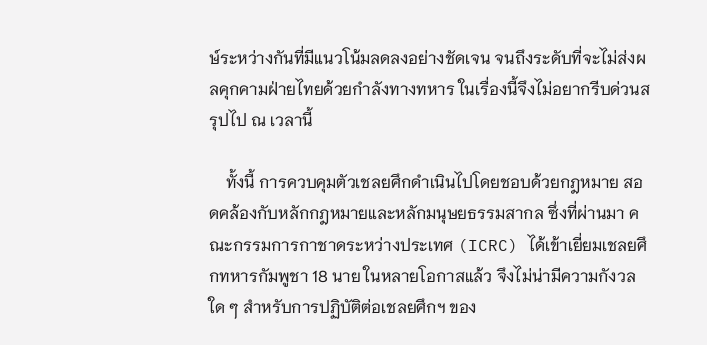ษ์ระหว่างกันที่มีแนวโน้มลดลงอย่างชัดเจน จนถึงระดับที่จะไม่ส่งผลคุกคามฝ่ายไทยด้วยกำลังทางทหาร ในเรื่องนี้จึงไม่อยากรีบด่วนสรุปไป ณ เวลานี้

    ทั้งนี้ การควบคุมตัวเชลยศึกดำเนินไปโดยชอบด้วยกฎหมาย สอดคล้องกับหลักกฎหมายและหลักมนุษยธรรมสากล ซึ่งที่ผ่านมา คณะกรรมการกาชาดระหว่างประเทศ (ICRC) ได้เข้าเยี่ยมเชลยศึกทหารกัมพูชา 18 นาย ในหลายโอกาสแล้ว จึงไม่น่ามีความกังวลใด ๆ สำหรับการปฏิบัติต่อเชลยศึกฯ ของ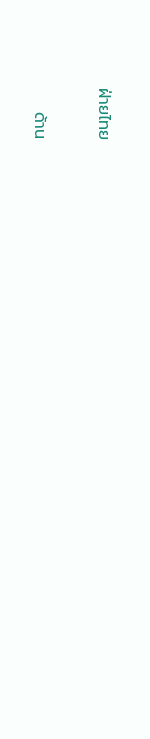ฝ่ายไทย

    ด้าน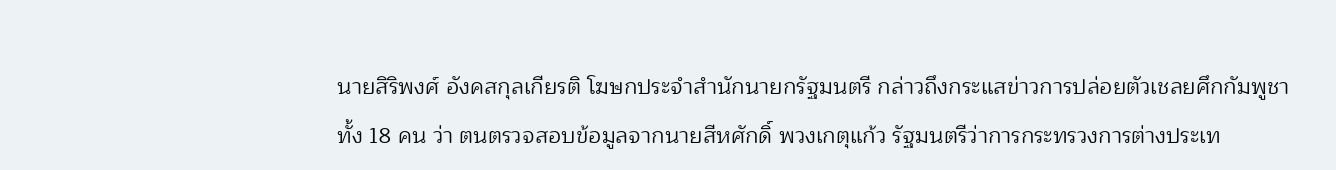นายสิริพงศ์ อังคสกุลเกียรติ โฆษกประจำสำนักนายกรัฐมนตรี กล่าวถึงกระแสข่าวการปล่อยตัวเชลยศึกกัมพูชาทั้ง 18 คน ว่า ตนตรวจสอบข้อมูลจากนายสีหศักดิ์ พวงเกตุแก้ว รัฐมนตรีว่าการกระทรวงการต่างประเท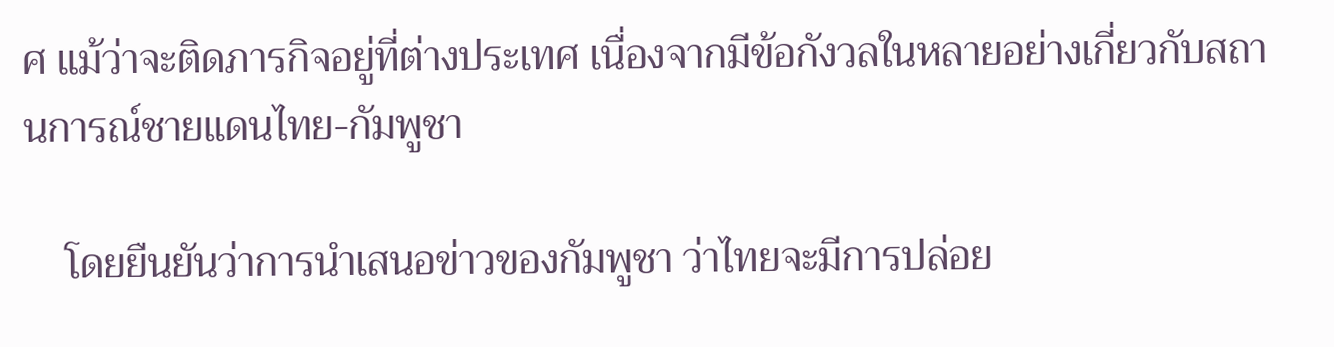ศ แม้ว่าจะติดภารกิจอยู่ที่ต่างประเทศ เนื่องจากมีข้อกังวลในหลายอย่างเกี่ยวกับสถานการณ์ชายแดนไทย-กัมพูชา

    โดยยืนยันว่าการนำเสนอข่าวของกัมพูชา ว่าไทยจะมีการปล่อย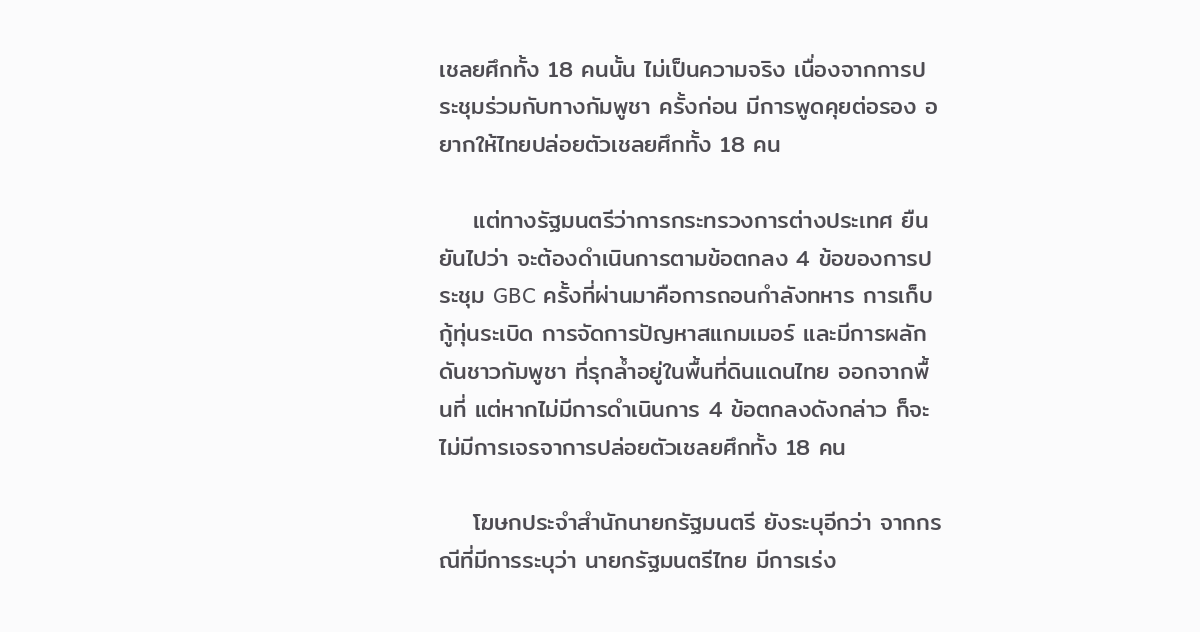เชลยศึกทั้ง 18 คนนั้น ไม่เป็นความจริง เนื่องจากการประชุมร่วมกับทางกัมพูชา ครั้งก่อน มีการพูดคุยต่อรอง อยากให้ไทยปล่อยตัวเชลยศึกทั้ง 18 คน

    แต่ทางรัฐมนตรีว่าการกระทรวงการต่างประเทศ ยืนยันไปว่า จะต้องดำเนินการตามข้อตกลง 4 ข้อของการประชุม GBC ครั้งที่ผ่านมาคือการถอนกำลังทหาร การเก็บกู้ทุ่นระเบิด การจัดการปัญหาสแกมเมอร์ และมีการผลักดันชาวกัมพูชา ที่รุกล้ำอยู่ในพื้นที่ดินแดนไทย ออกจากพื้นที่ แต่หากไม่มีการดำเนินการ 4 ข้อตกลงดังกล่าว ก็จะไม่มีการเจรจาการปล่อยตัวเชลยศึกทั้ง 18 คน

    โฆษกประจำสำนักนายกรัฐมนตรี ยังระบุอีกว่า จากกรณีที่มีการระบุว่า นายกรัฐมนตรีไทย มีการเร่ง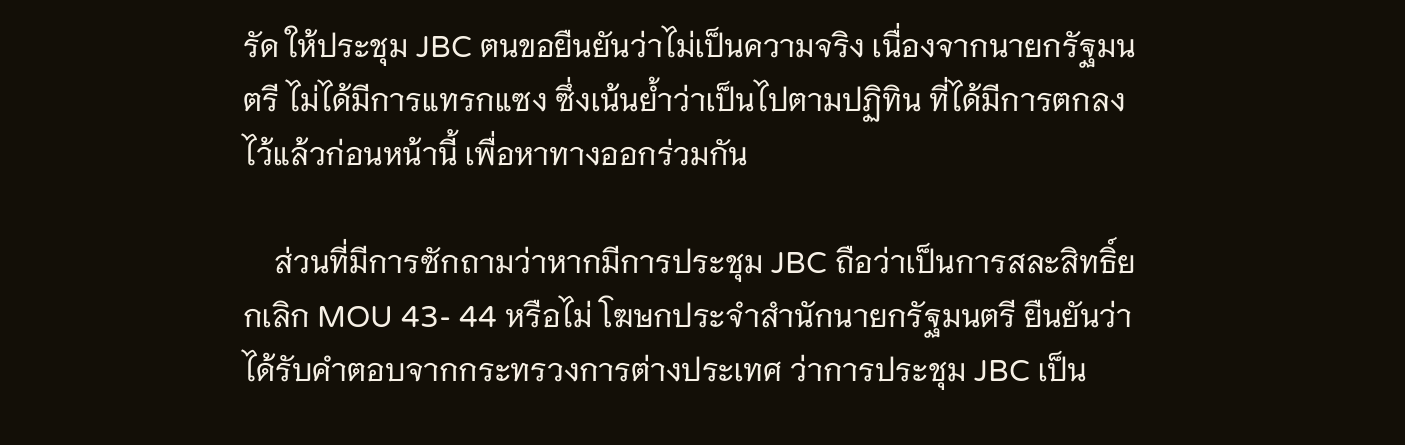รัด ให้ประชุม JBC ตนขอยืนยันว่าไม่เป็นความจริง เนื่องจากนายกรัฐมนตรี ไม่ได้มีการแทรกแซง ซึ่งเน้นย้ำว่าเป็นไปตามปฏิทิน ที่ได้มีการตกลงไว้แล้วก่อนหน้านี้ เพื่อหาทางออกร่วมกัน

    ส่วนที่มีการซักถามว่าหากมีการประชุม JBC ถือว่าเป็นการสละสิทธิ์ยกเลิก MOU 43- 44 หรือไม่ โฆษกประจำสำนักนายกรัฐมนตรี ยืนยันว่าได้รับคำตอบจากกระทรวงการต่างประเทศ ว่าการประชุม JBC เป็น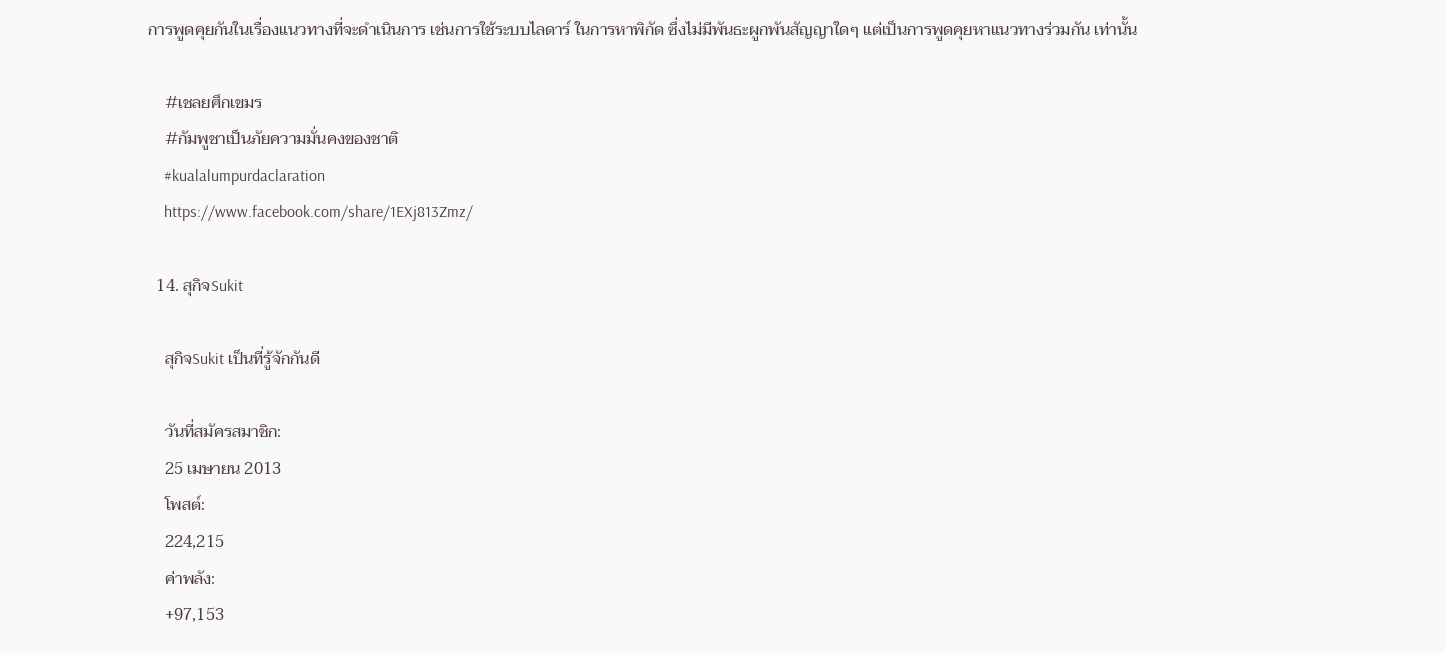การพูดคุยกันในเรื่องแนวทางที่จะดำเนินการ เช่นการใช้ระบบไลดาร์ ในการหาพิกัด ซึ่งไม่มีพันธะผูกพันสัญญาใดๆ แต่เป็นการพูดคุยหาแนวทางร่วมกัน เท่านั้น

    #เชลยศึกเขมร
    #กัมพูชาเป็นภัยความมั่นคงของชาติ
    #kualalumpurdaclaration
    https://www.facebook.com/share/1EXj813Zmz/

  14. สุกิจSukit

    สุกิจSukit เป็นที่รู้จักกันดี

    วันที่สมัครสมาชิก:
    25 เมษายน 2013
    โพสต์:
    224,215
    ค่าพลัง:
    +97,153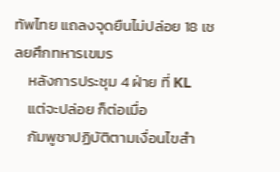ทัพไทย แถลงจุดยืนไม่ปล่อย 18 เชลยศึกทหารเขมร
    หลังการประชุม 4 ฝ่าย ที่ KL
    แต่จะปล่อย ก็ต่อเมื่อ
    กัมพูชาปฏิบัติตามเงื่อนไขสำ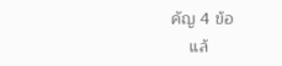คัญ 4 ข้อ
    แล้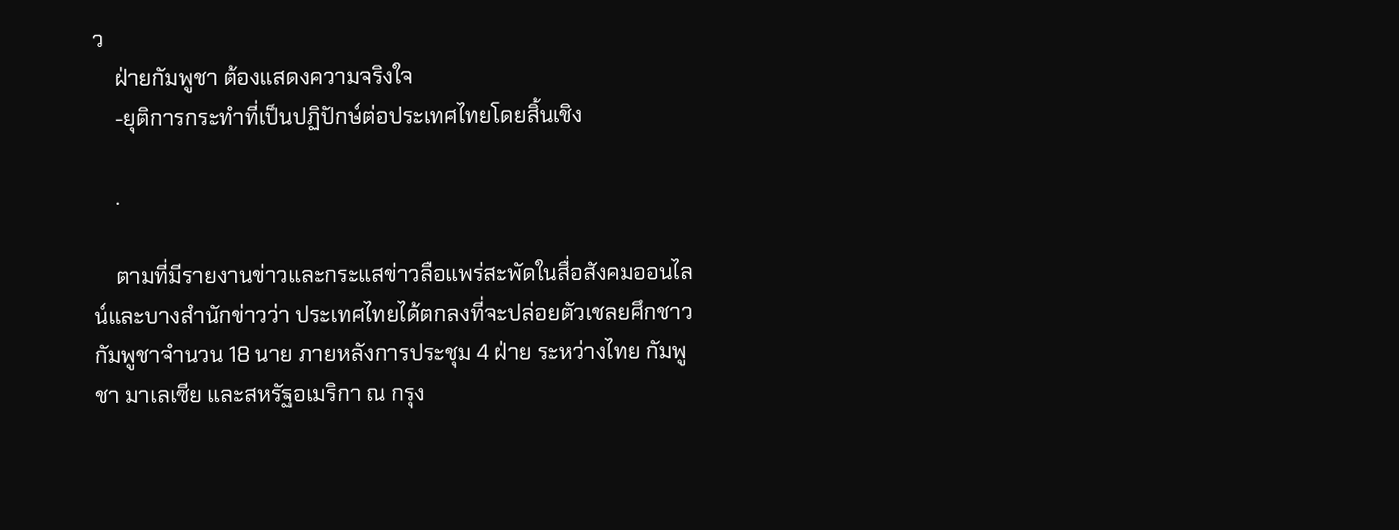ว
    ฝ่ายกัมพูชา ต้องแสดงความจริงใจ
    -ยุติการกระทำที่เป็นปฏิปักษ์ต่อประเทศไทยโดยสิ้นเชิง

    .

    ตามที่มีรายงานข่าวและกระแสข่าวลือแพร่สะพัดในสื่อสังคมออนไลน์และบางสำนักข่าวว่า ประเทศไทยได้ตกลงที่จะปล่อยตัวเชลยศึกชาวกัมพูชาจำนวน 18 นาย ภายหลังการประชุม 4 ฝ่าย ระหว่างไทย กัมพูชา มาเลเซีย และสหรัฐอเมริกา ณ กรุง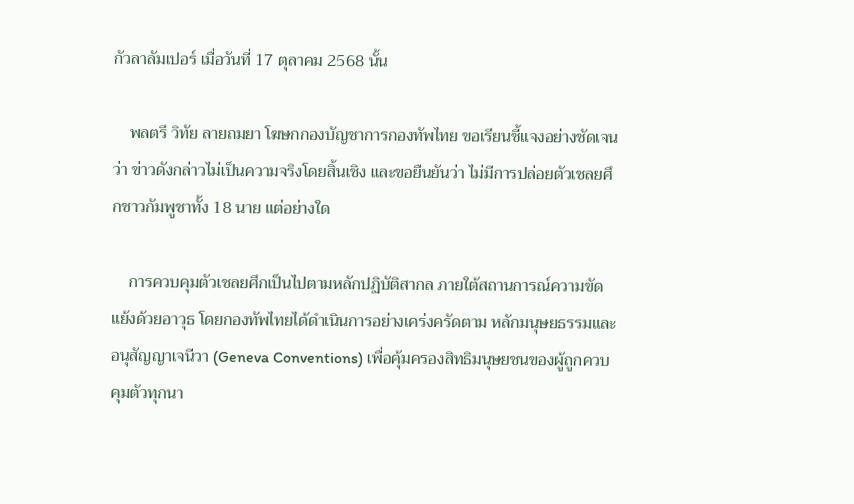กัวลาลัมเปอร์ เมื่อวันที่ 17 ตุลาคม 2568 นั้น

    พลตรี วิทัย ลายถมยา โฆษกกองบัญชาการกองทัพไทย ขอเรียนชี้แจงอย่างชัดเจนว่า ข่าวดังกล่าวไม่เป็นความจริงโดยสิ้นเชิง และขอยืนยันว่า ไม่มีการปล่อยตัวเชลยศึกชาวกัมพูชาทั้ง 18 นาย แต่อย่างใด

    การควบคุมตัวเชลยศึกเป็นไปตามหลักปฏิบัติสากล ภายใต้สถานการณ์ความขัดแย้งด้วยอาวุธ โดยกองทัพไทยได้ดำเนินการอย่างเคร่งครัดตาม หลักมนุษยธรรมและอนุสัญญาเจนีวา (Geneva Conventions) เพื่อคุ้มครองสิทธิมนุษยชนของผู้ถูกควบคุมตัวทุกนา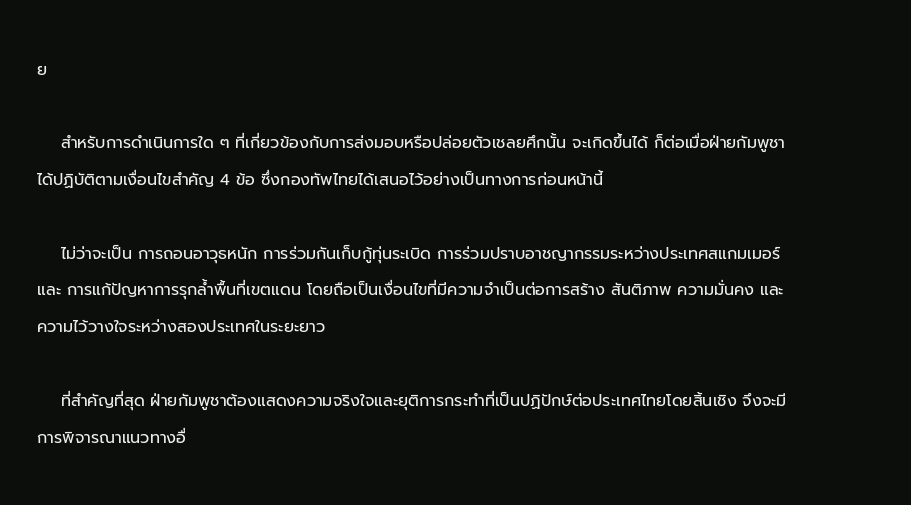ย

    สำหรับการดำเนินการใด ๆ ที่เกี่ยวข้องกับการส่งมอบหรือปล่อยตัวเชลยศึกนั้น จะเกิดขึ้นได้ ก็ต่อเมื่อฝ่ายกัมพูชาได้ปฏิบัติตามเงื่อนไขสำคัญ 4 ข้อ ซึ่งกองทัพไทยได้เสนอไว้อย่างเป็นทางการก่อนหน้านี้

    ไม่ว่าจะเป็น การถอนอาวุธหนัก การร่วมกันเก็บกู้ทุ่นระเบิด การร่วมปราบอาชญากรรมระหว่างประเทศสแกมเมอร์ และ การแก้ปัญหาการรุกล้ำพื้นที่เขตแดน โดยถือเป็นเงื่อนไขที่มีความจำเป็นต่อการสร้าง สันติภาพ ความมั่นคง และความไว้วางใจระหว่างสองประเทศในระยะยาว

    ที่สำคัญที่สุด ฝ่ายกัมพูชาต้องแสดงความจริงใจและยุติการกระทำที่เป็นปฏิปักษ์ต่อประเทศไทยโดยสิ้นเชิง จึงจะมีการพิจารณาแนวทางอื่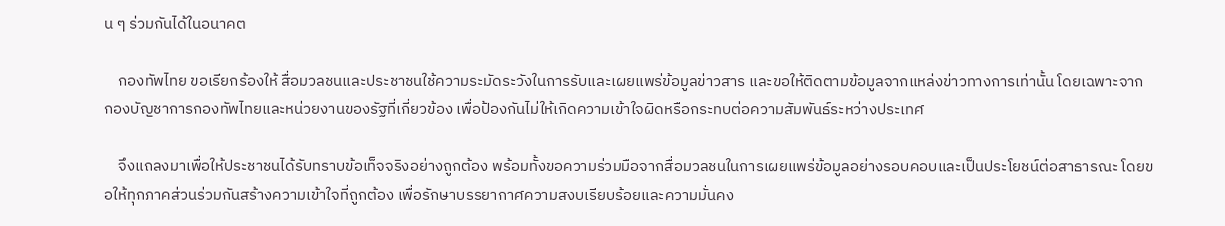น ๆ ร่วมกันได้ในอนาคต

    กองทัพไทย ขอเรียกร้องให้ สื่อมวลชนและประชาชนใช้ความระมัดระวังในการรับและเผยแพร่ข้อมูลข่าวสาร และขอให้ติดตามข้อมูลจากแหล่งข่าวทางการเท่านั้น โดยเฉพาะจาก กองบัญชาการกองทัพไทยและหน่วยงานของรัฐที่เกี่ยวข้อง เพื่อป้องกันไม่ให้เกิดความเข้าใจผิดหรือกระทบต่อความสัมพันธ์ระหว่างประเทศ

    จึงแถลงมาเพื่อให้ประชาชนได้รับทราบข้อเท็จจริงอย่างถูกต้อง พร้อมทั้งขอความร่วมมือจากสื่อมวลชนในการเผยแพร่ข้อมูลอย่างรอบคอบและเป็นประโยชน์ต่อสาธารณะ โดยขอให้ทุกภาคส่วนร่วมกันสร้างความเข้าใจที่ถูกต้อง เพื่อรักษาบรรยากาศความสงบเรียบร้อยและความมั่นคง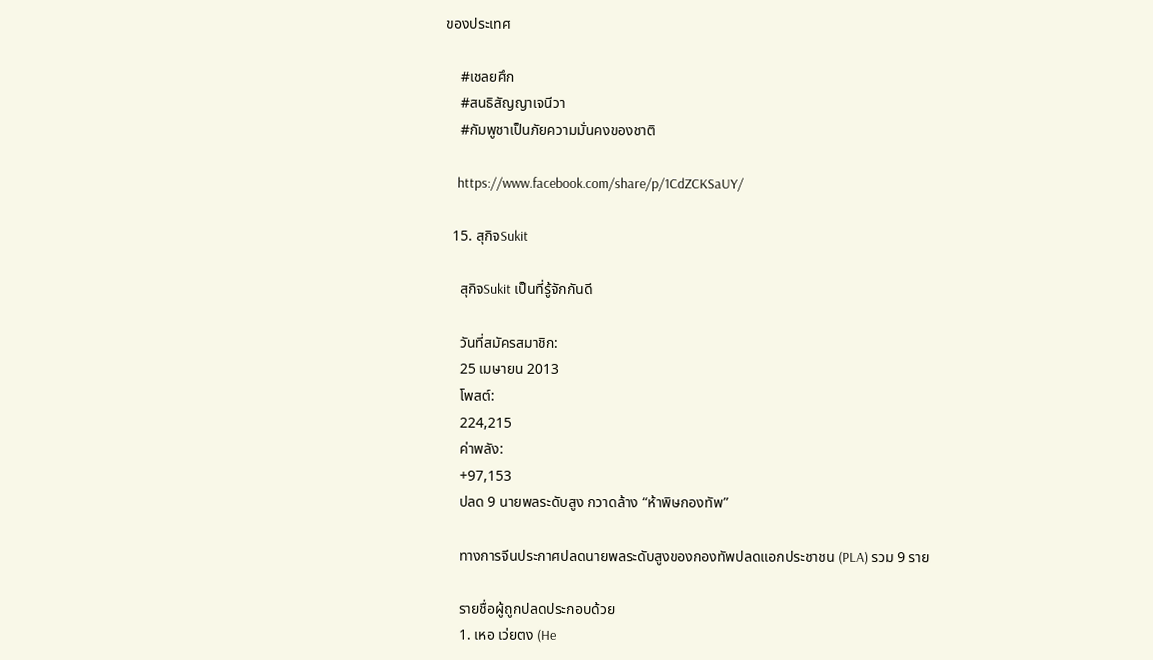ของประเทศ

    #เชลยศึก
    #สนธิสัญญาเจนีวา
    #กัมพูชาเป็นภัยความมั่นคงของชาติ

    https://www.facebook.com/share/p/1CdZCKSaUY/

  15. สุกิจSukit

    สุกิจSukit เป็นที่รู้จักกันดี

    วันที่สมัครสมาชิก:
    25 เมษายน 2013
    โพสต์:
    224,215
    ค่าพลัง:
    +97,153
    ปลด 9 นายพลระดับสูง กวาดล้าง “ห้าพิษกองทัพ”

    ทางการจีนประกาศปลดนายพลระดับสูงของกองทัพปลดแอกประชาชน (PLA) รวม 9 ราย

    รายชื่อผู้ถูกปลดประกอบด้วย
    1. เหอ เว่ยตง (He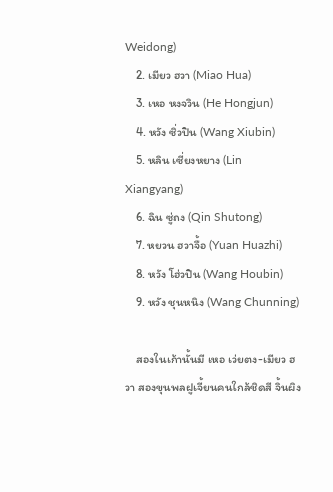Weidong)
    2. เมียว ฮวา (Miao Hua)
    3. เหอ หงจวิน (He Hongjun)
    4. หวัง ซิ่วปิน (Wang Xiubin)
    5. หลิน เซี่ยงหยาง (Lin Xiangyang)
    6. ฉิน ซู่ถง (Qin Shutong)
    7. หยวน ฮวาจื้อ (Yuan Huazhi)
    8. หวัง โฮ่วปิน (Wang Houbin)
    9. หวัง ชุนหนิง (Wang Chunning)

    สองในเก้านั้นมี เหอ เว่ยตง-เมียว ฮวา สองขุนพลฝูเจี้ยนคนใกล้ชิดสี จิ้นผิง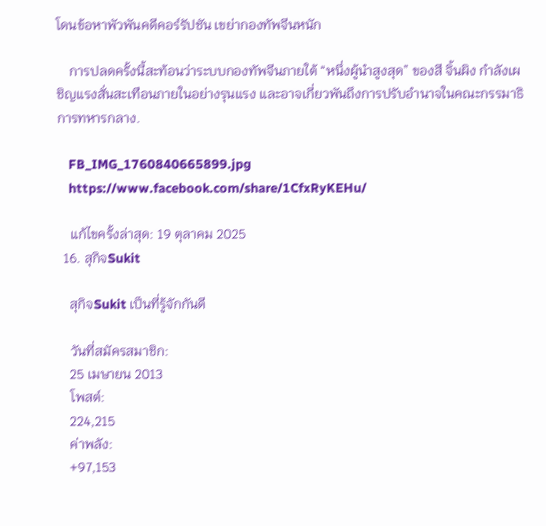โดนข้อหาพัวพันคดีคอร์รัปชัน เขย่ากองทัพจีนหนัก

    การปลดครั้งนี้สะท้อนว่าระบบกองทัพจีนภายใต้ “หนึ่งผู้นำสูงสุด” ของสี จิ้นผิง กำลังเผชิญแรงสั่นสะเทือนภายในอย่างรุนแรง และอาจเกี่ยวพันถึงการปรับอำนาจในคณะกรรมาธิการทหารกลาง.

    FB_IMG_1760840665899.jpg
    https://www.facebook.com/share/1CfxRyKEHu/

    แก้ไขครั้งล่าสุด: 19 ตุลาคม 2025
  16. สุกิจSukit

    สุกิจSukit เป็นที่รู้จักกันดี

    วันที่สมัครสมาชิก:
    25 เมษายน 2013
    โพสต์:
    224,215
    ค่าพลัง:
    +97,153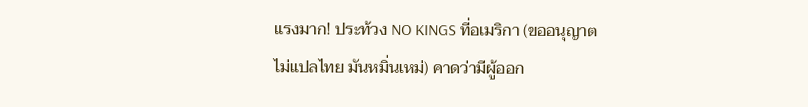แรงมาก! ประท้วง NO KINGS ที่อเมริกา (ขออนุญาตไม่แปลไทย มันหมิ่นเหม่) คาดว่ามีผู้ออก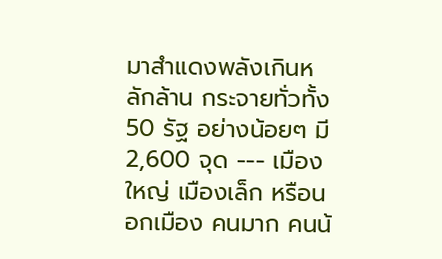มาสำแดงพลังเกินหลักล้าน กระจายทั่วทั้ง 50 รัฐ อย่างน้อยๆ มี 2,600 จุด --- เมืองใหญ่ เมืองเล็ก หรือนอกเมือง คนมาก คนน้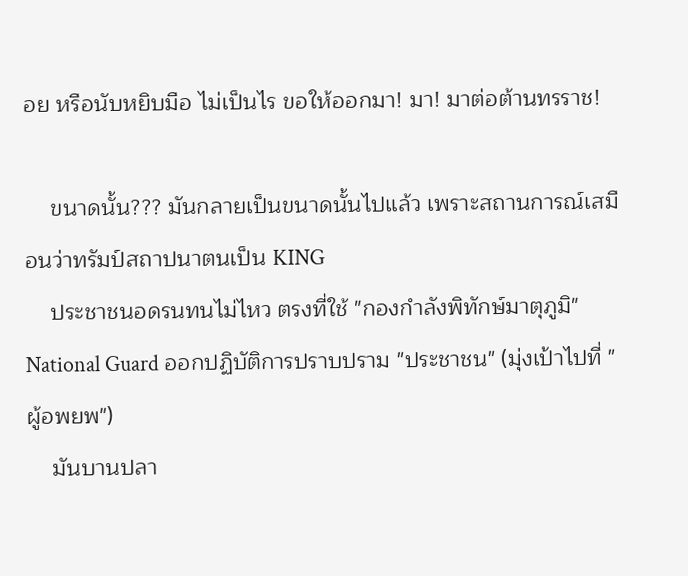อย หรือนับหยิบมือ ไม่เป็นไร ขอให้ออกมา! มา! มาต่อต้านทรราช!

    ขนาดนั้น??? มันกลายเป็นขนาดนั้นไปแล้ว เพราะสถานการณ์เสมือนว่าทรัมป์สถาปนาตนเป็น KING
    ประชาชนอดรนทนไม่ไหว ตรงที่ใช้ "กองกำลังพิทักษ์มาตุภูมิ" National Guard ออกปฏิบัติการปราบปราม "ประชาชน" (มุ่งเป้าไปที่ "ผู้อพยพ")
    มันบานปลา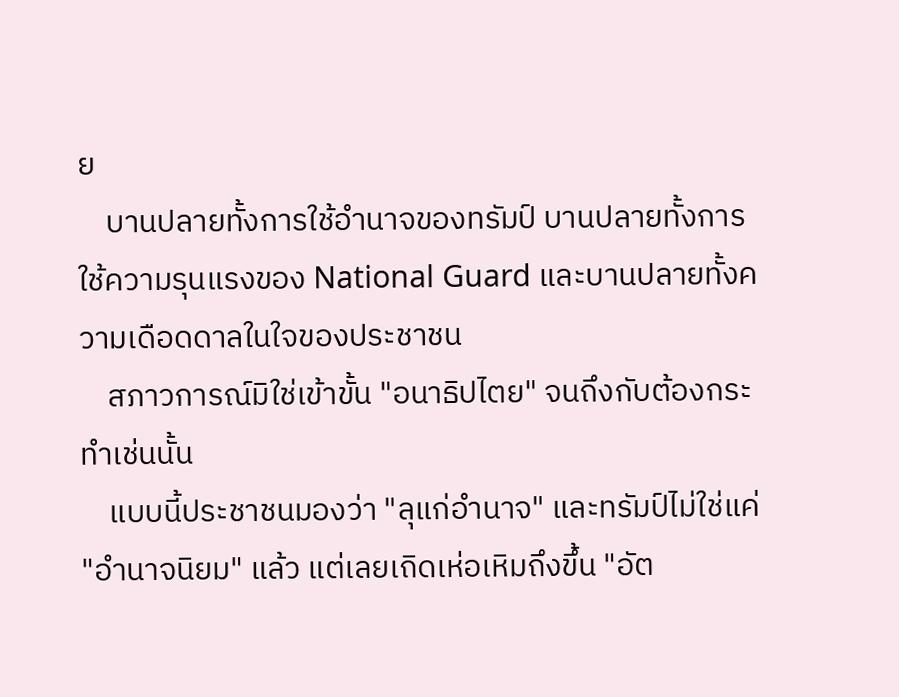ย
    บานปลายทั้งการใช้อำนาจของทรัมป์ บานปลายทั้งการใช้ความรุนแรงของ National Guard และบานปลายทั้งความเดือดดาลในใจของประชาชน
    สภาวการณ์มิใช่เข้าขั้น "อนาธิปไตย" จนถึงกับต้องกระทำเช่นนั้น
    แบบนี้ประชาชนมองว่า "ลุแก่อำนาจ" และทรัมป์ไม่ใช่แค่ "อำนาจนิยม" แล้ว แต่เลยเถิดเห่อเหิมถึงขึ้น "อัต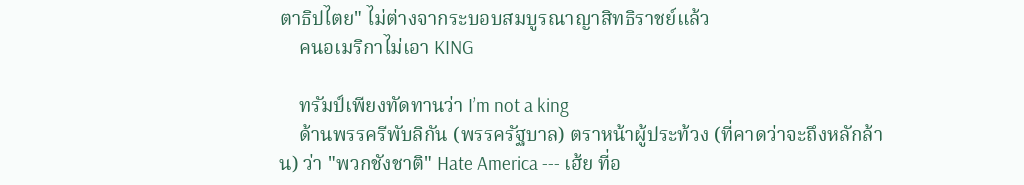ตาธิปไตย" ไม่ต่างจากระบอบสมบูรณาญาสิทธิราชย์แล้ว
    คนอเมริกาไม่เอา KING

    ทรัมป์เพียงทัดทานว่า I’m not a king
    ด้านพรรครีพับลิกัน (พรรครัฐบาล) ตราหน้าผู้ประท้วง (ที่คาดว่าจะถึงหลักล้าน) ว่า "พวกชังชาติ" Hate America --- เฮ้ย ที่อ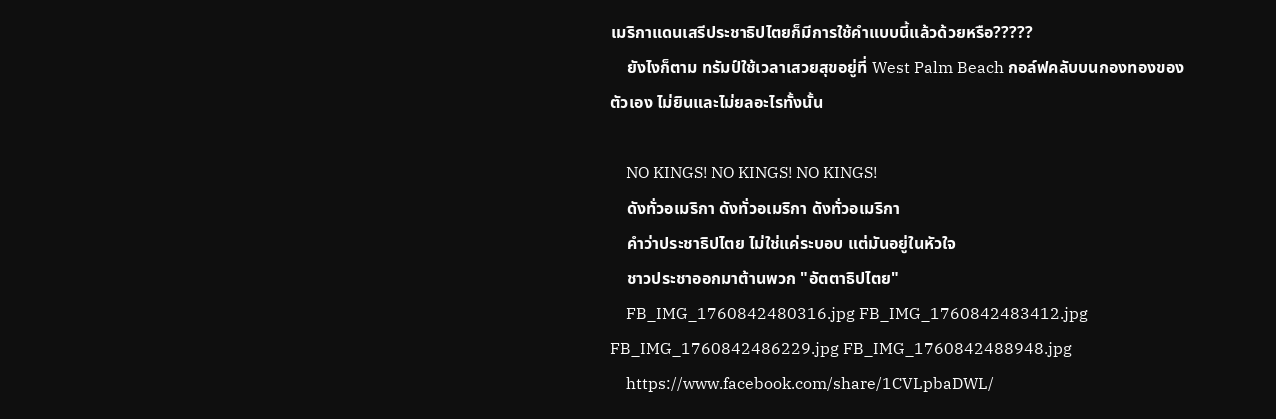เมริกาแดนเสรีประชาธิปไตยก็มีการใช้คำแบบนี้แล้วด้วยหรือ?????
    ยังไงก็ตาม ทรัมป์ใช้เวลาเสวยสุขอยู่ที่ West Palm Beach กอล์ฟคลับบนกองทองของตัวเอง ไม่ยินและไม่ยลอะไรทั้งนั้น

    NO KINGS! NO KINGS! NO KINGS!
    ดังทั่วอเมริกา ดังทั่วอเมริกา ดังทั่วอเมริกา
    คำว่าประชาธิปไตย ไม่ใช่แค่ระบอบ แต่มันอยู่ในหัวใจ
    ชาวประชาออกมาต้านพวก "อัตตาธิปไตย"
    FB_IMG_1760842480316.jpg FB_IMG_1760842483412.jpg FB_IMG_1760842486229.jpg FB_IMG_1760842488948.jpg
    https://www.facebook.com/share/1CVLpbaDWL/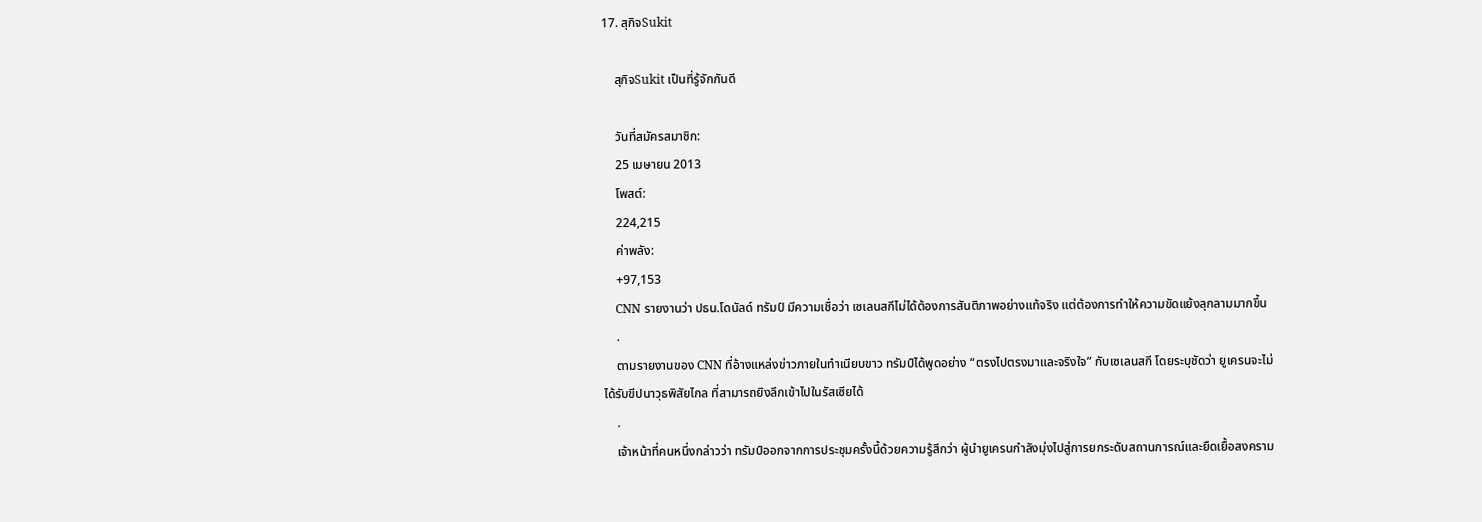17. สุกิจSukit

    สุกิจSukit เป็นที่รู้จักกันดี

    วันที่สมัครสมาชิก:
    25 เมษายน 2013
    โพสต์:
    224,215
    ค่าพลัง:
    +97,153
    CNN รายงานว่า ปธน.โดนัลด์ ทรัมป์ มีความเชื่อว่า เซเลนสกีไม่ได้ต้องการสันติภาพอย่างแท้จริง แต่ต้องการทำให้ความขัดแย้งลุกลามมากขึ้น
    .
    ตามรายงานของ CNN ที่อ้างแหล่งข่าวภายในทำเนียบขาว ทรัมป์ได้พูดอย่าง “ตรงไปตรงมาและจริงใจ” กับเซเลนสกี โดยระบุชัดว่า ยูเครนจะไม่ได้รับขีปนาวุธพิสัยไกล ที่สามารถยิงลึกเข้าไปในรัสเซียได้
    .
    เจ้าหน้าที่คนหนึ่งกล่าวว่า ทรัมป์ออกจากการประชุมครั้งนี้ด้วยความรู้สึกว่า ผู้นำยูเครนกำลังมุ่งไปสู่การยกระดับสถานการณ์และยืดเยื้อสงคราม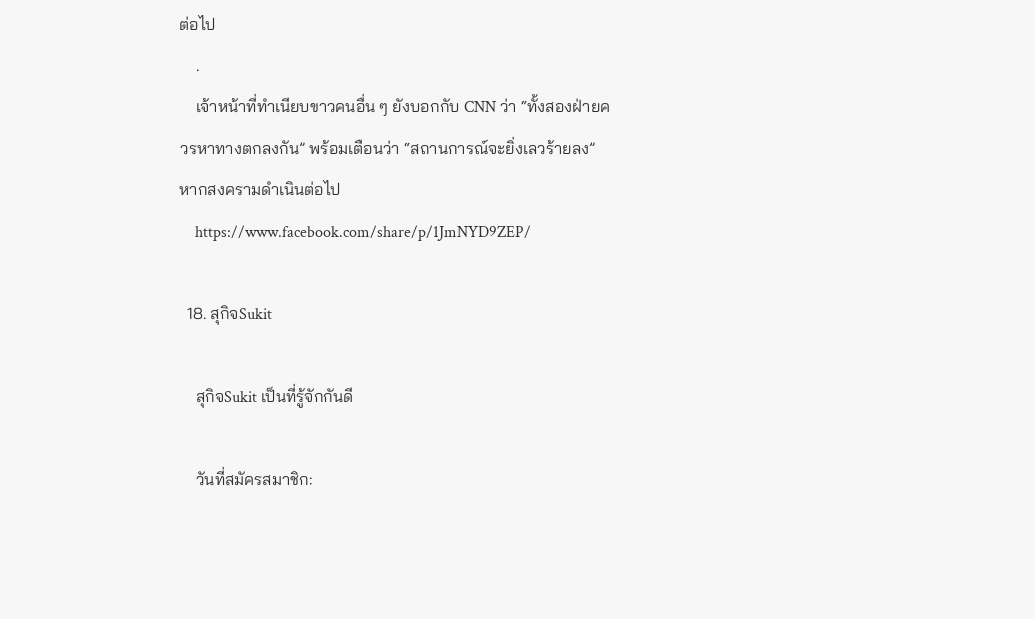ต่อไป
    .
    เจ้าหน้าที่ทำเนียบขาวคนอื่น ๆ ยังบอกกับ CNN ว่า “ทั้งสองฝ่ายควรหาทางตกลงกัน” พร้อมเตือนว่า “สถานการณ์จะยิ่งเลวร้ายลง” หากสงครามดำเนินต่อไป
    https://www.facebook.com/share/p/1JmNYD9ZEP/

  18. สุกิจSukit

    สุกิจSukit เป็นที่รู้จักกันดี

    วันที่สมัครสมาชิก: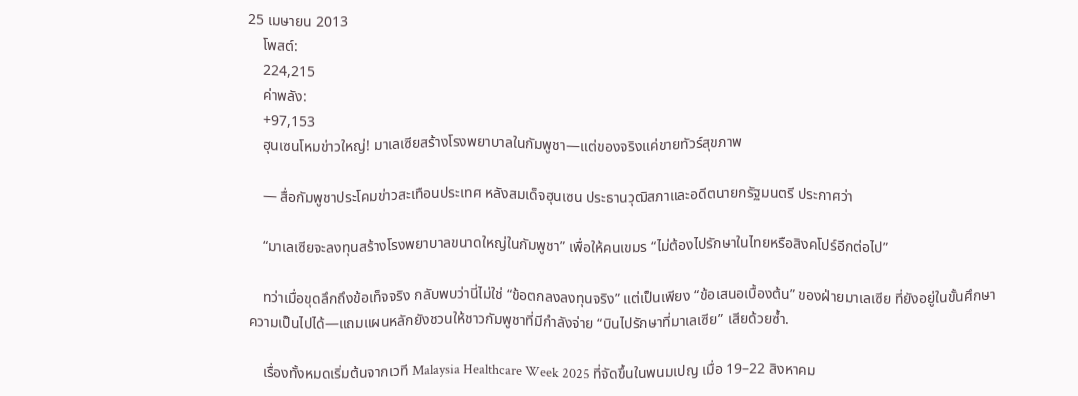25 เมษายน 2013
    โพสต์:
    224,215
    ค่าพลัง:
    +97,153
    ฮุนเซนโหมข่าวใหญ่! มาเลเซียสร้างโรงพยาบาลในกัมพูชา—แต่ของจริงแค่ขายทัวร์สุขภาพ

    — สื่อกัมพูชาประโคมข่าวสะเทือนประเทศ หลังสมเด็จฮุนเซน ประธานวุฒิสภาและอดีตนายกรัฐมนตรี ประกาศว่า

    “มาเลเซียจะลงทุนสร้างโรงพยาบาลขนาดใหญ่ในกัมพูชา” เพื่อให้คนเขมร “ไม่ต้องไปรักษาในไทยหรือสิงคโปร์อีกต่อไป”

    ทว่าเมื่อขุดลึกถึงข้อเท็จจริง กลับพบว่านี่ไม่ใช่ “ข้อตกลงลงทุนจริง” แต่เป็นเพียง “ข้อเสนอเบื้องต้น” ของฝ่ายมาเลเซีย ที่ยังอยู่ในขั้นศึกษาความเป็นไปได้—แถมแผนหลักยังชวนให้ชาวกัมพูชาที่มีกำลังจ่าย “บินไปรักษาที่มาเลเซีย” เสียด้วยซ้ำ.

    เรื่องทั้งหมดเริ่มต้นจากเวที Malaysia Healthcare Week 2025 ที่จัดขึ้นในพนมเปญ เมื่อ 19–22 สิงหาคม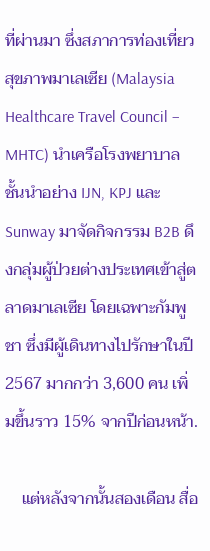ที่ผ่านมา ซึ่งสภาการท่องเที่ยวสุขภาพมาเลเซีย (Malaysia Healthcare Travel Council – MHTC) นำเครือโรงพยาบาลชั้นนำอย่าง IJN, KPJ และ Sunway มาจัดกิจกรรม B2B ดึงกลุ่มผู้ป่วยต่างประเทศเข้าสู่ตลาดมาเลเซีย โดยเฉพาะกัมพูชา ซึ่งมีผู้เดินทางไปรักษาในปี 2567 มากกว่า 3,600 คน เพิ่มขึ้นราว 15% จากปีก่อนหน้า.

    แต่หลังจากนั้นสองเดือน สื่อ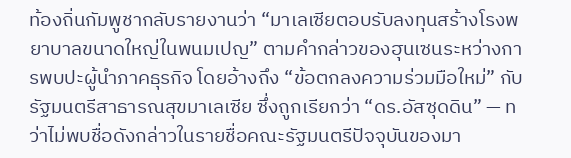ท้องถิ่นกัมพูชากลับรายงานว่า “มาเลเซียตอบรับลงทุนสร้างโรงพยาบาลขนาดใหญ่ในพนมเปญ” ตามคำกล่าวของฮุนเซนระหว่างการพบปะผู้นำภาคธุรกิจ โดยอ้างถึง “ข้อตกลงความร่วมมือใหม่” กับรัฐมนตรีสาธารณสุขมาเลเซีย ซึ่งถูกเรียกว่า “ดร.อัสซุดดิน” — ทว่าไม่พบชื่อดังกล่าวในรายชื่อคณะรัฐมนตรีปัจจุบันของมา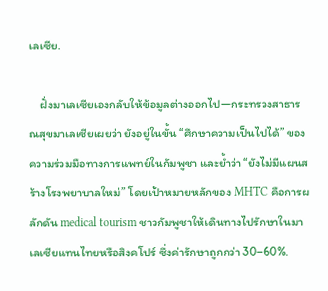เลเซีย.

    ฝั่งมาเลเซียเองกลับให้ข้อมูลต่างออกไป—กระทรวงสาธารณสุขมาเลเซียเผยว่า ยังอยู่ในขั้น “ศึกษาความเป็นไปได้” ของความร่วมมือทางการแพทย์ในกัมพูชา และย้ำว่า “ยังไม่มีแผนสร้างโรงพยาบาลใหม่” โดยเป้าหมายหลักของ MHTC คือการผลักดัน medical tourism ชาวกัมพูชาให้เดินทางไปรักษาในมาเลเซียแทนไทยหรือสิงคโปร์ ซึ่งค่ารักษาถูกกว่า 30–60%.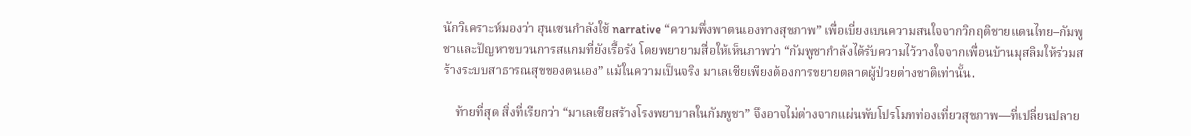นักวิเคราะห์มองว่า ฮุนเซนกำลังใช้ narrative “ความพึ่งพาตนเองทางสุขภาพ” เพื่อเบี่ยงเบนความสนใจจากวิกฤติชายแดนไทย–กัมพูชาและปัญหาขบวนการสแกมที่ยังเรื้อรัง โดยพยายามสื่อให้เห็นภาพว่า “กัมพูชากำลังได้รับความไว้วางใจจากเพื่อนบ้านมุสลิมให้ร่วมสร้างระบบสาธารณสุขของตนเอง” แม้ในความเป็นจริง มาเลเซียเพียงต้องการขยายตลาดผู้ป่วยต่างชาติเท่านั้น.

    ท้ายที่สุด สิ่งที่เรียกว่า “มาเลเซียสร้างโรงพยาบาลในกัมพูชา” จึงอาจไม่ต่างจากแผ่นพับโปรโมทท่องเที่ยวสุขภาพ—ที่เปลี่ยนปลาย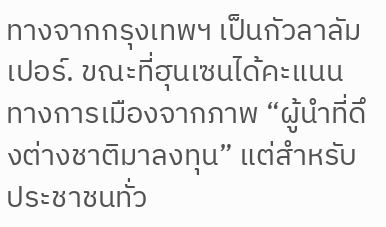ทางจากกรุงเทพฯ เป็นกัวลาลัมเปอร์. ขณะที่ฮุนเซนได้คะแนนทางการเมืองจากภาพ “ผู้นำที่ดึงต่างชาติมาลงทุน” แต่สำหรับประชาชนทั่ว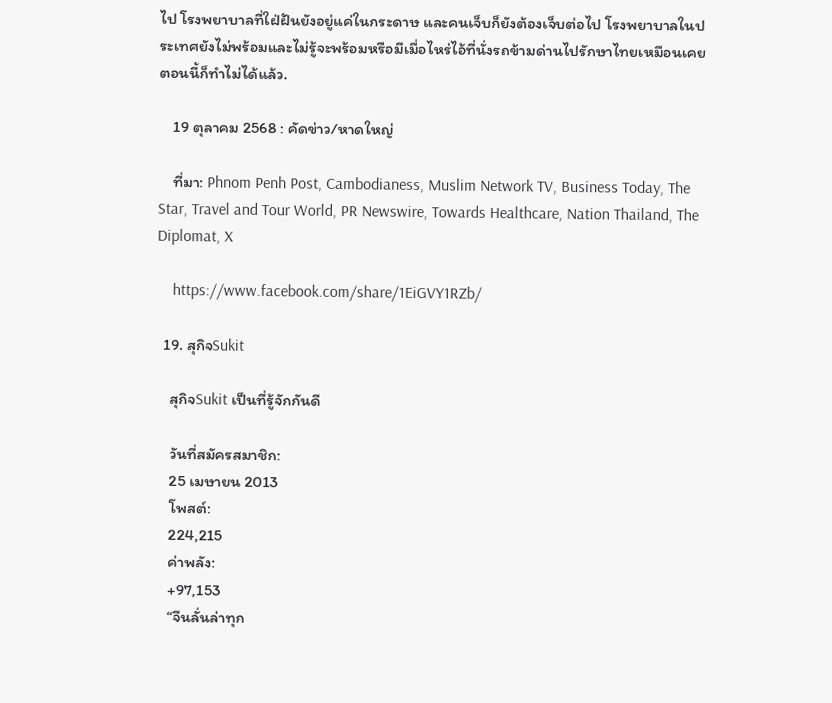ไป โรงพยาบาลที่ใฝ่ฝันยังอยู่แค่ในกระดาษ และคนเจ็บก็ยังต้องเจ็บต่อไป โรงพยาบาลในประเทศยังไม่พร้อมและไม่รู้จะพร้อมหรือมีเมื่อไหร่ไอ้ที่นั่งรถข้ามด่านไปรักษาไทยเหมือนเคยตอนนี้ก็ทำไม่ได้แล้ว.

    19 ตุลาคม 2568 : คัดข่าว/หาดใหญ่

    ที่มา: Phnom Penh Post, Cambodianess, Muslim Network TV, Business Today, The Star, Travel and Tour World, PR Newswire, Towards Healthcare, Nation Thailand, The Diplomat, X

    https://www.facebook.com/share/1EiGVY1RZb/

  19. สุกิจSukit

    สุกิจSukit เป็นที่รู้จักกันดี

    วันที่สมัครสมาชิก:
    25 เมษายน 2013
    โพสต์:
    224,215
    ค่าพลัง:
    +97,153
    “จีนลั่นล่าทุก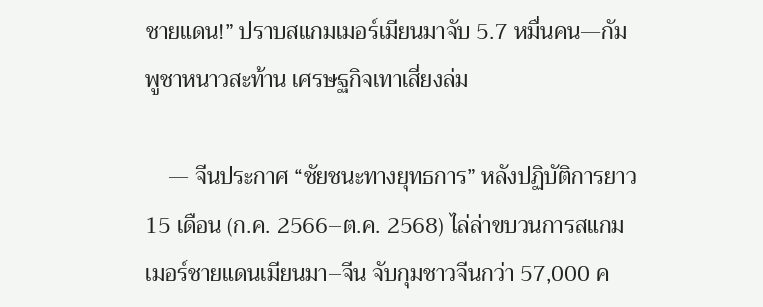ชายแดน!” ปราบสแกมเมอร์เมียนมาจับ 5.7 หมื่นคน—กัมพูชาหนาวสะท้าน เศรษฐกิจเทาเสี่ยงล่ม

    — จีนประกาศ “ชัยชนะทางยุทธการ” หลังปฏิบัติการยาว 15 เดือน (ก.ค. 2566–ต.ค. 2568) ไล่ล่าขบวนการสแกมเมอร์ชายแดนเมียนมา–จีน จับกุมชาวจีนกว่า 57,000 ค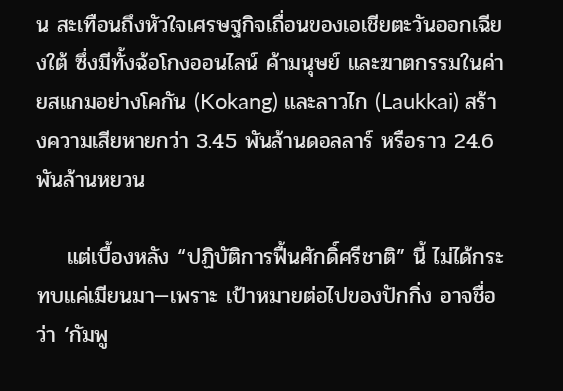น สะเทือนถึงหัวใจเศรษฐกิจเถื่อนของเอเชียตะวันออกเฉียงใต้ ซึ่งมีทั้งฉ้อโกงออนไลน์ ค้ามนุษย์ และฆาตกรรมในค่ายสแกมอย่างโคกัน (Kokang) และลาวไก (Laukkai) สร้างความเสียหายกว่า 3.45 พันล้านดอลลาร์ หรือราว 24.6 พันล้านหยวน

    แต่เบื้องหลัง “ปฏิบัติการฟื้นศักดิ์ศรีชาติ” นี้ ไม่ได้กระทบแค่เมียนมา—เพราะ เป้าหมายต่อไปของปักกิ่ง อาจชื่อว่า ‘กัมพู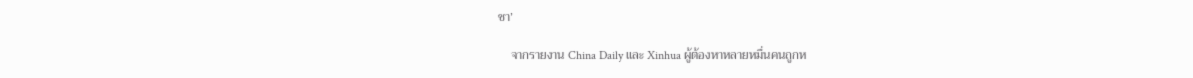ชา’

    จากรายงาน China Daily และ Xinhua ผู้ต้องหาหลายหมื่นคนถูกห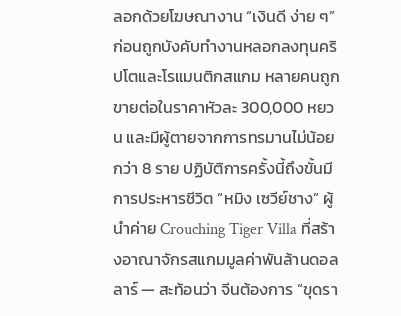ลอกด้วยโฆษณางาน “เงินดี ง่าย ๆ” ก่อนถูกบังคับทำงานหลอกลงทุนคริปโตและโรแมนติกสแกม หลายคนถูกขายต่อในราคาหัวละ 300,000 หยวน และมีผู้ตายจากการทรมานไม่น้อยกว่า 8 ราย ปฏิบัติการครั้งนี้ถึงขั้นมีการประหารชีวิต “หมิง เซวีย์ชาง” ผู้นำค่าย Crouching Tiger Villa ที่สร้างอาณาจักรสแกมมูลค่าพันล้านดอลลาร์ — สะท้อนว่า จีนต้องการ “ขุดรา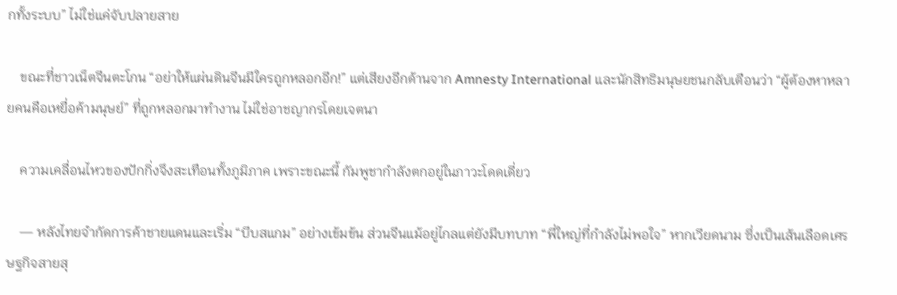กทั้งระบบ” ไม่ใช่แค่จับปลายสาย

    ขณะที่ชาวเน็ตจีนตะโกน “อย่าให้แผ่นดินจีนมีใครถูกหลอกอีก!” แต่เสียงอีกด้านจาก Amnesty International และนักสิทธิมนุษยชนกลับเตือนว่า “ผู้ต้องหาหลายคนคือเหยื่อค้ามนุษย์” ที่ถูกหลอกมาทำงาน ไม่ใช่อาชญากรโดยเจตนา

    ความเคลื่อนไหวของปักกิ่งจึงสะเทือนทั้งภูมิภาค เพราะขณะนี้ กัมพูชากำลังตกอยู่ในภาวะโดดเดี่ยว

    — หลังไทยจำกัดการค้าชายแดนและเริ่ม “บีบสแกม” อย่างเข้มข้น ส่วนจีนแม้อยู่ไกลแต่ยังมีบทบาท “พี่ใหญ่ที่กำลังไม่พอใจ” หากเวียดนาม ซึ่งเป็นเส้นเลือดเศรษฐกิจสายสุ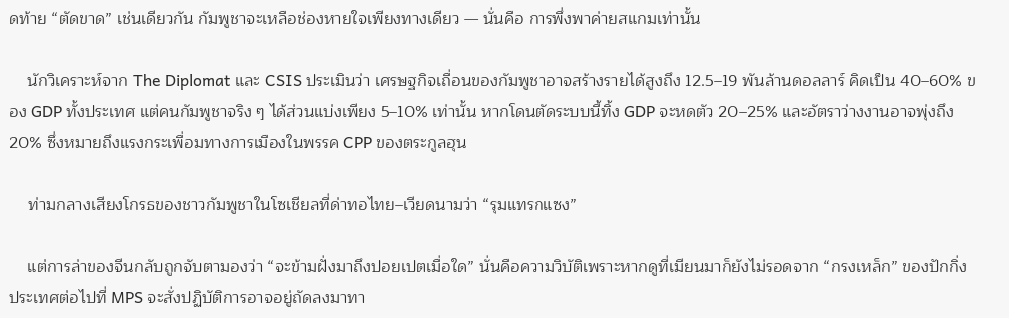ดท้าย “ตัดขาด” เช่นเดียวกัน กัมพูชาจะเหลือช่องหายใจเพียงทางเดียว — นั่นคือ การพึ่งพาค่ายสแกมเท่านั้น

    นักวิเคราะห์จาก The Diplomat และ CSIS ประเมินว่า เศรษฐกิจเถื่อนของกัมพูชาอาจสร้างรายได้สูงถึง 12.5–19 พันล้านดอลลาร์ คิดเป็น 40–60% ของ GDP ทั้งประเทศ แต่คนกัมพูชาจริง ๆ ได้ส่วนแบ่งเพียง 5–10% เท่านั้น หากโดนตัดระบบนี้ทิ้ง GDP จะหดตัว 20–25% และอัตราว่างงานอาจพุ่งถึง 20% ซึ่งหมายถึงแรงกระเพื่อมทางการเมืองในพรรค CPP ของตระกูลฮุน

    ท่ามกลางเสียงโกรธของชาวกัมพูชาในโซเชียลที่ด่าทอไทย–เวียดนามว่า “รุมแทรกแซง”

    แต่การล่าของจีนกลับถูกจับตามองว่า “จะข้ามฝั่งมาถึงปอยเปตเมื่อใด” นั่นคือความวิบัติเพราะหากดูที่เมียนมาก็ยังไม่รอดจาก “กรงเหล็ก” ของปักกิ่ง ประเทศต่อไปที่ MPS จะสั่งปฏิบัติการอาจอยู่ถัดลงมาทา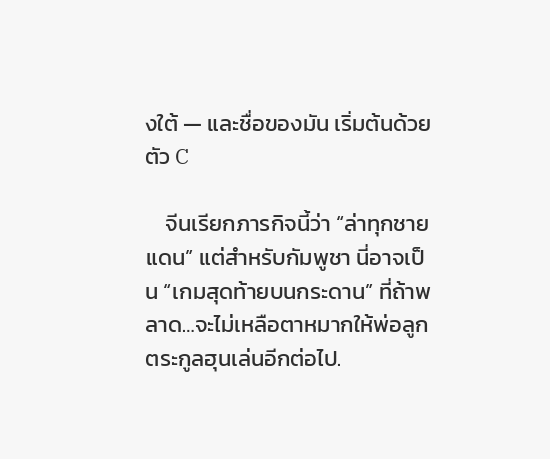งใต้ — และชื่อของมัน เริ่มต้นด้วยตัว C

    จีนเรียกภารกิจนี้ว่า “ล่าทุกชายแดน” แต่สำหรับกัมพูชา นี่อาจเป็น “เกมสุดท้ายบนกระดาน” ที่ถ้าพลาด…จะไม่เหลือตาหมากให้พ่อลูกตระกูลฮุนเล่นอีกต่อไป.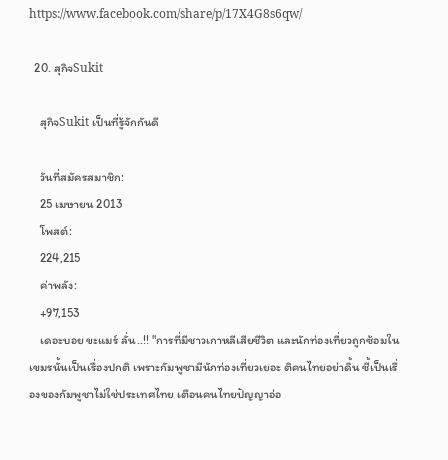https://www.facebook.com/share/p/17X4G8s6qw/

  20. สุกิจSukit

    สุกิจSukit เป็นที่รู้จักกันดี

    วันที่สมัครสมาชิก:
    25 เมษายน 2013
    โพสต์:
    224,215
    ค่าพลัง:
    +97,153
    เดอะบอย ขะแมร์ ลั่น..!! "การที่มีชาวเกาหลีเสียชีวิต และนักท่องเที่ยวถูกซ้อมในเขมรนั้นเป็นเรื่องปกติ เพราะกัมพูชามีนักท่องเที่ยวเยอะ ติคนไทยอย่าดิ้น ชี้เป็นเรื่องของกัมพูชาไม่ใช่ประเทศไทย เตือนคนไทยปัญญาอ่อ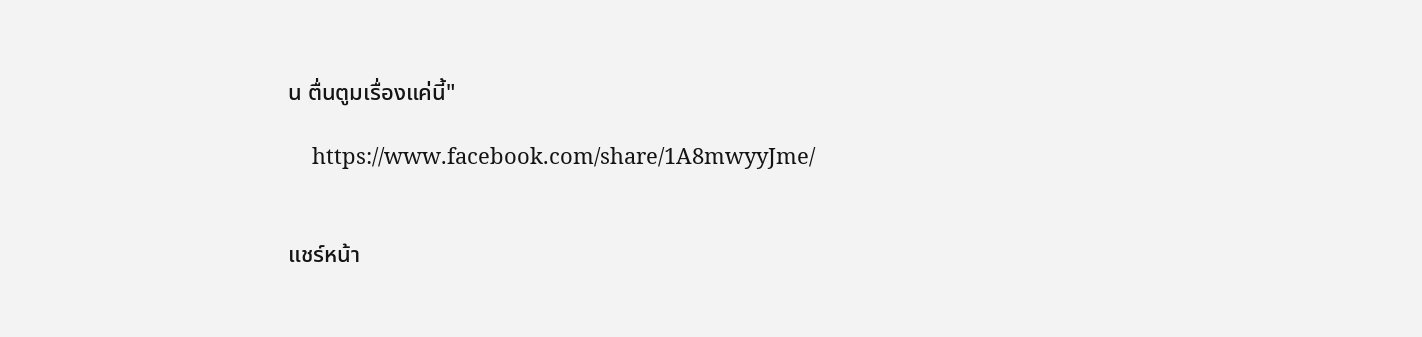น ตื่นตูมเรื่องแค่นี้"

    https://www.facebook.com/share/1A8mwyyJme/


แชร์หน้า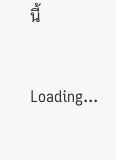นี้

Loading...